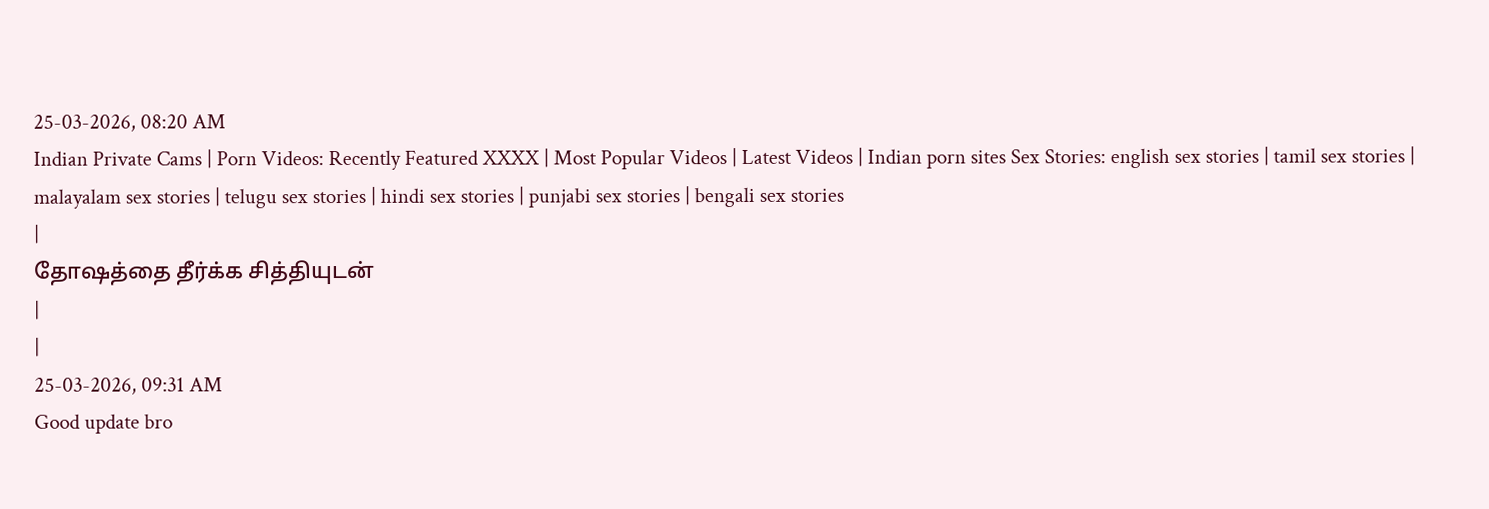25-03-2026, 08:20 AM
Indian Private Cams | Porn Videos: Recently Featured XXXX | Most Popular Videos | Latest Videos | Indian porn sites Sex Stories: english sex stories | tamil sex stories | malayalam sex stories | telugu sex stories | hindi sex stories | punjabi sex stories | bengali sex stories
|
தோஷத்தை தீர்க்க சித்தியுடன்
|
|
25-03-2026, 09:31 AM
Good update bro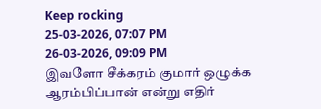Keep rocking
25-03-2026, 07:07 PM
26-03-2026, 09:09 PM
இவளோ சீக்கரம் குமார் ஒழுக்க ஆரம்பிப்பான் என்று எதிர்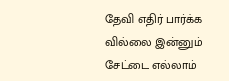தேவி எதிர் பார்க்க வில்லை இன்னும் சேட்டை எல்லாம்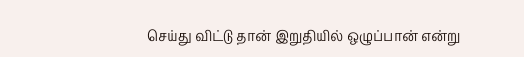செய்து விட்டு தான் இறுதியில் ஒழுப்பான் என்று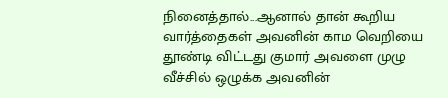நினைத்தால்...ஆனால் தான் கூறிய வார்த்தைகள் அவனின் காம வெறியை தூண்டி விட்டது குமார் அவளை முழு வீச்சில் ஒழுக்க அவனின்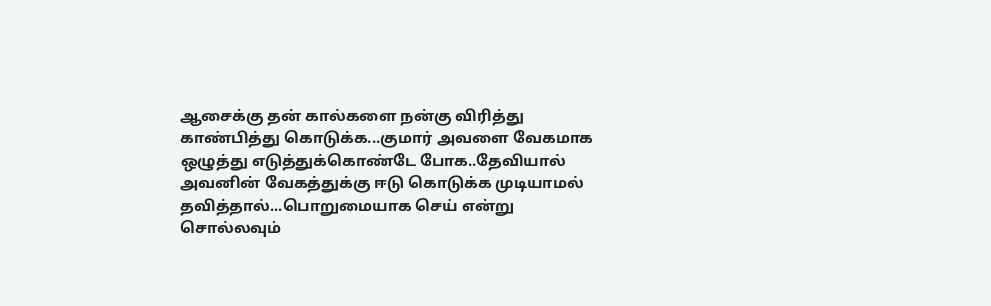ஆசைக்கு தன் கால்களை நன்கு விரித்து காண்பித்து கொடுக்க...குமார் அவளை வேகமாக ஒழுத்து எடுத்துக்கொண்டே போக..தேவியால் அவனின் வேகத்துக்கு ஈடு கொடுக்க முடியாமல் தவித்தால்...பொறுமையாக செய் என்று சொல்லவும்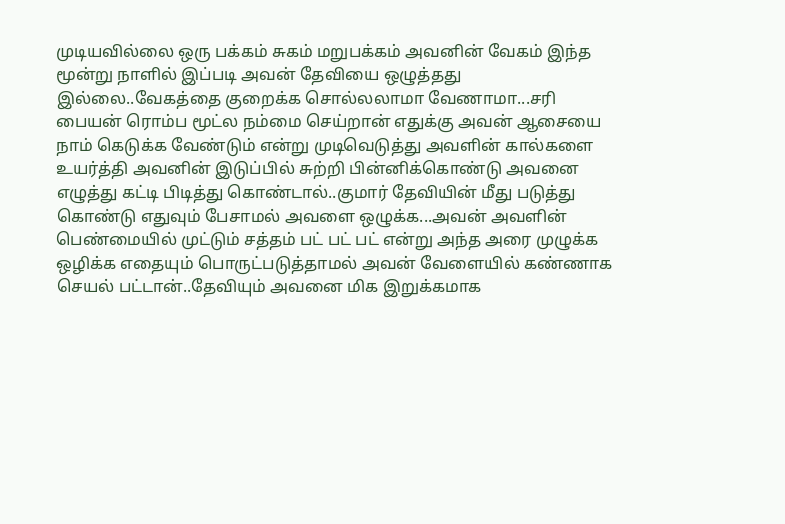முடியவில்லை ஒரு பக்கம் சுகம் மறுபக்கம் அவனின் வேகம் இந்த மூன்று நாளில் இப்படி அவன் தேவியை ஒழுத்தது இல்லை..வேகத்தை குறைக்க சொல்லலாமா வேணாமா...சரி பையன் ரொம்ப மூட்ல நம்மை செய்றான் எதுக்கு அவன் ஆசையை நாம் கெடுக்க வேண்டும் என்று முடிவெடுத்து அவளின் கால்களை உயர்த்தி அவனின் இடுப்பில் சுற்றி பின்னிக்கொண்டு அவனை எழுத்து கட்டி பிடித்து கொண்டால்..குமார் தேவியின் மீது படுத்து கொண்டு எதுவும் பேசாமல் அவளை ஒழுக்க...அவன் அவளின் பெண்மையில் முட்டும் சத்தம் பட் பட் பட் என்று அந்த அரை முழுக்க ஒழிக்க எதையும் பொருட்படுத்தாமல் அவன் வேளையில் கண்ணாக செயல் பட்டான்..தேவியும் அவனை மிக இறுக்கமாக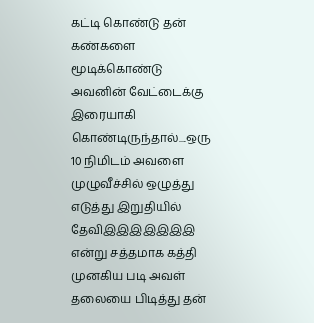கட்டி கொண்டு தன் கண்களை மூடிக்கொண்டு அவனின் வேட்டைக்கு இரையாகி கொண்டிருந்தால்....ஒரு 10 நிமிடம் அவளை முழுவீச்சில் ஒழுத்து எடுத்து இறுதியில் தேவிஇஇஇஇஇஇஇ என்று சத்தமாக கத்தி முனகிய படி அவள் தலையை பிடித்து தன்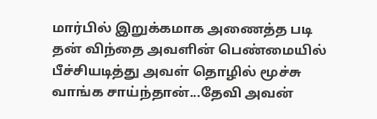மார்பில் இறுக்கமாக அணைத்த படி தன் விந்தை அவளின் பெண்மையில் பீச்சியடித்து அவள் தொழில் மூச்சு வாங்க சாய்ந்தான்...தேவி அவன்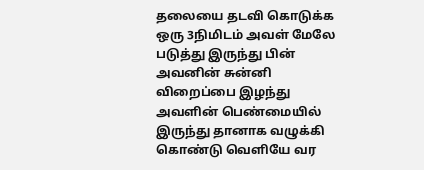தலையை தடவி கொடுக்க ஒரு 3நிமிடம் அவள் மேலே படுத்து இருந்து பின் அவனின் சுன்னி விறைப்பை இழந்து அவளின் பெண்மையில் இருந்து தானாக வழுக்கி கொண்டு வெளியே வர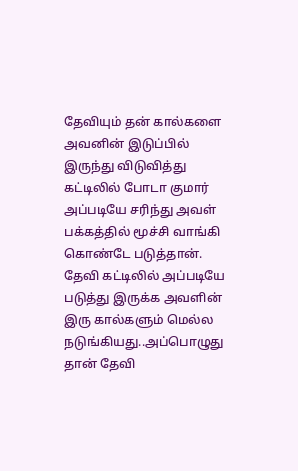தேவியும் தன் கால்களை அவனின் இடுப்பில் இருந்து விடுவித்து கட்டிலில் போடா குமார் அப்படியே சரிந்து அவள் பக்கத்தில் மூச்சி வாங்கி கொண்டே படுத்தான்.
தேவி கட்டிலில் அப்படியே படுத்து இருக்க அவளின் இரு கால்களும் மெல்ல நடுங்கியது..அப்பொழுது தான் தேவி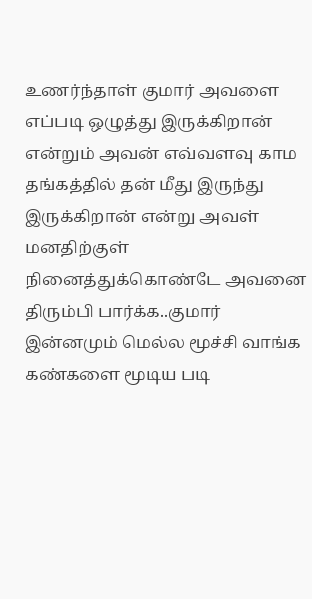உணர்ந்தாள் குமார் அவளை எப்படி ஒழுத்து இருக்கிறான் என்றும் அவன் எவ்வளவு காம தங்கத்தில் தன் மீது இருந்து இருக்கிறான் என்று அவள் மனதிற்குள் நினைத்துக்கொண்டே அவனை திரும்பி பார்க்க..குமார் இன்னமும் மெல்ல மூச்சி வாங்க கண்களை மூடிய படி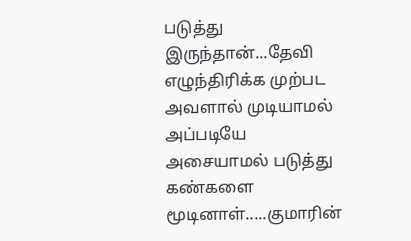படுத்து இருந்தான்...தேவி எழுந்திரிக்க முற்பட அவளால் முடியாமல் அப்படியே அசையாமல் படுத்து கண்களை மூடினாள்.....குமாரின்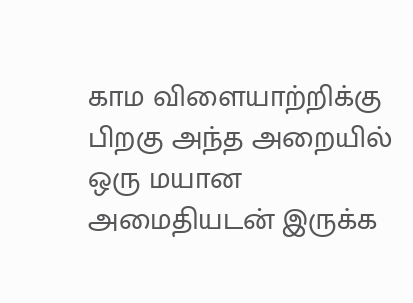காம விளையாற்றிக்கு பிறகு அந்த அறையில் ஒரு மயான அமைதியடன் இருக்க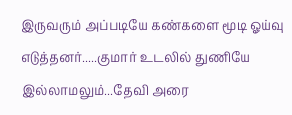இருவரும் அப்படியே கண்களை மூடி ஓய்வு எடுத்தனர்.....குமார் உடலில் துணியே இல்லாமலும்...தேவி அரை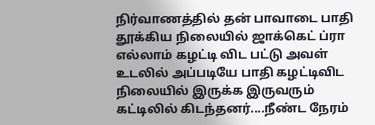நிர்வாணத்தில் தன் பாவாடை பாதி தூக்கிய நிலையில் ஜாக்கெட் ப்ரா எல்லாம் கழட்டி விட பட்டு அவள் உடலில் அப்படியே பாதி கழட்டிவிட நிலையில் இருக்க இருவரும் கட்டிலில் கிடந்தனர்....நீண்ட நேரம்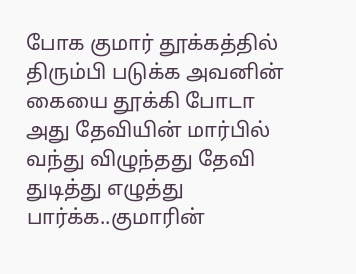போக குமார் தூக்கத்தில் திரும்பி படுக்க அவனின் கையை தூக்கி போடா அது தேவியின் மார்பில் வந்து விழுந்தது தேவி துடித்து எழுத்து பார்க்க..குமாரின்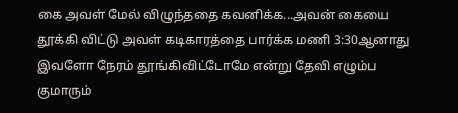கை அவள் மேல் விழுந்ததை கவனிக்க...அவன் கையை தூக்கி விட்டு அவள் கடிகாரத்தை பார்க்க மணி 3:30ஆனாது இவளோ நேரம் தூங்கிவிட்டோமே என்று தேவி எழும்ப குமாரும்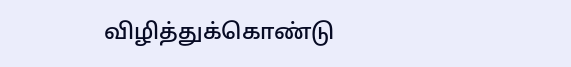விழித்துக்கொண்டு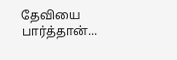தேவியை பார்த்தான்...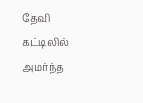தேவி கட்டிலில் அமர்ந்த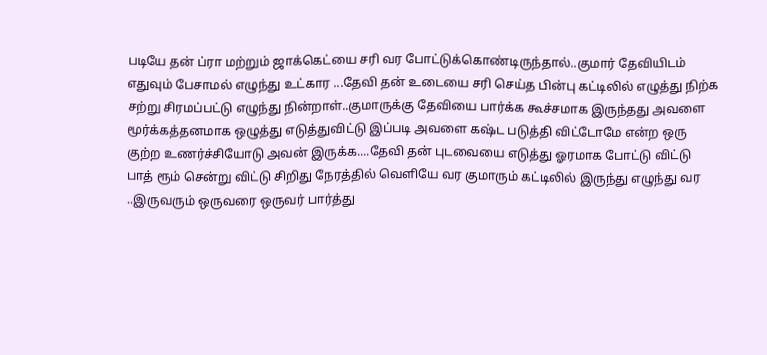படியே தன் ப்ரா மற்றும் ஜாக்கெட்யை சரி வர போட்டுக்கொண்டிருந்தால்..குமார் தேவியிடம் எதுவும் பேசாமல் எழுந்து உட்கார ...தேவி தன் உடையை சரி செய்த பின்பு கட்டிலில் எழுத்து நிற்க சற்று சிரமப்பட்டு எழுந்து நின்றாள்..குமாருக்கு தேவியை பார்க்க கூச்சமாக இருந்தது அவளை மூர்க்கத்தனமாக ஒழுத்து எடுத்துவிட்டு இப்படி அவளை கஷ்ட படுத்தி விட்டோமே என்ற ஒரு குற்ற உணர்ச்சியோடு அவன் இருக்க....தேவி தன் புடவையை எடுத்து ஓரமாக போட்டு விட்டு பாத் ரூம் சென்று விட்டு சிறிது நேரத்தில் வெளியே வர குமாரும் கட்டிலில் இருந்து எழுந்து வர ..இருவரும் ஒருவரை ஒருவர் பார்த்து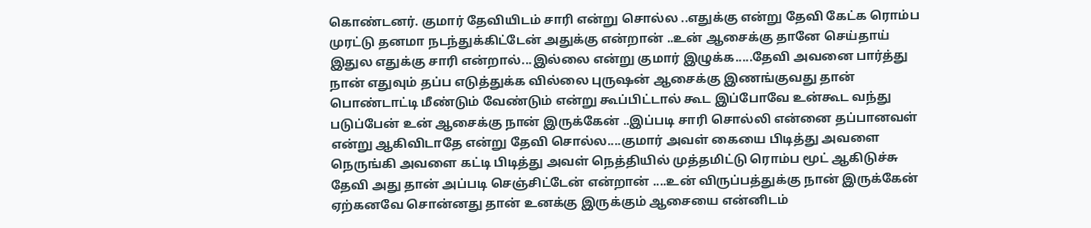கொண்டனர். குமார் தேவியிடம் சாரி என்று சொல்ல ..எதுக்கு என்று தேவி கேட்க ரொம்ப முரட்டு தனமா நடந்துக்கிட்டேன் அதுக்கு என்றான் ..உன் ஆசைக்கு தானே செய்தாய் இதுல எதுக்கு சாரி என்றால்...இல்லை என்று குமார் இழுக்க.....தேவி அவனை பார்த்து நான் எதுவும் தப்ப எடுத்துக்க வில்லை புருஷன் ஆசைக்கு இணங்குவது தான் பொண்டாட்டி மீண்டும் வேண்டும் என்று கூப்பிட்டால் கூட இப்போவே உன்கூட வந்து படுப்பேன் உன் ஆசைக்கு நான் இருக்கேன் ..இப்படி சாரி சொல்லி என்னை தப்பானவள் என்று ஆகிவிடாதே என்று தேவி சொல்ல....குமார் அவள் கையை பிடித்து அவளை நெருங்கி அவளை கட்டி பிடித்து அவள் நெத்தியில் முத்தமிட்டு ரொம்ப மூட் ஆகிடுச்சு தேவி அது தான் அப்படி செஞ்சிட்டேன் என்றான் ....உன் விருப்பத்துக்கு நான் இருக்கேன் ஏற்கனவே சொன்னது தான் உனக்கு இருக்கும் ஆசையை என்னிடம்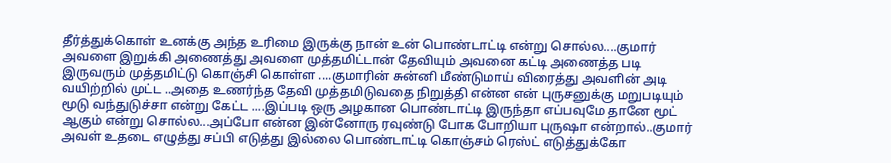தீர்த்துக்கொள் உனக்கு அந்த உரிமை இருக்கு நான் உன் பொண்டாட்டி என்று சொல்ல....குமார் அவளை இறுக்கி அணைத்து அவளை முத்தமிட்டான் தேவியும் அவனை கட்டி அணைத்த படி இருவரும் முத்தமிட்டு கொஞ்சி கொள்ள ....குமாரின் சுன்னி மீண்டுமாய் விரைத்து அவளின் அடி வயிற்றில் முட்ட ..அதை உணர்ந்த தேவி முத்தமிடுவதை நிறுத்தி என்ன என் புருசனுக்கு மறுபடியும் மூடு வந்துடுச்சா என்று கேட்ட ....இப்படி ஒரு அழகான பொண்டாட்டி இருந்தா எப்பவுமே தானே மூட் ஆகும் என்று சொல்ல...அப்போ என்ன இன்னோரு ரவுண்டு போக போறியா புருஷா என்றால்..குமார் அவள் உதடை எழுத்து சப்பி எடுத்து இல்லை பொண்டாட்டி கொஞ்சம் ரெஸ்ட் எடுத்துக்கோ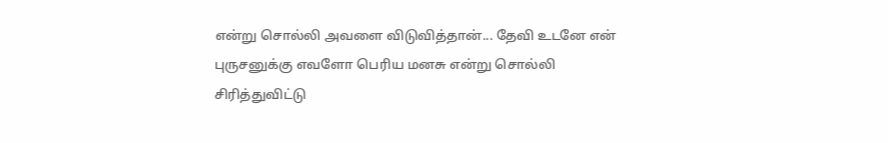என்று சொல்லி அவளை விடுவித்தான்... தேவி உடனே என் புருசனுக்கு எவளோ பெரிய மனசு என்று சொல்லி சிரித்துவிட்டு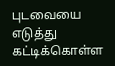புடவையை எடுத்து கட்டிக்கொள்ள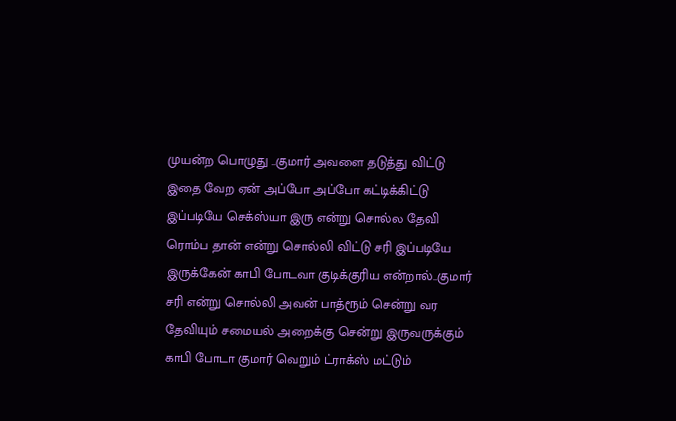முயன்ற பொழுது ..குமார் அவளை தடுத்து விட்டு இதை வேற ஏன் அப்போ அப்போ கட்டிக்கிட்டு இப்படியே செக்ஸ்யா இரு என்று சொல்ல தேவி ரொம்ப தான் என்று சொல்லி விட்டு சரி இப்படியே இருக்கேன் காபி போடவா குடிக்குரிய என்றால்..குமார் சரி என்று சொல்லி அவன் பாத்ரூம் சென்று வர தேவியும் சமையல் அறைக்கு சென்று இருவருக்கும் காபி போடா குமார் வெறும் ட்ராக்ஸ் மட்டும்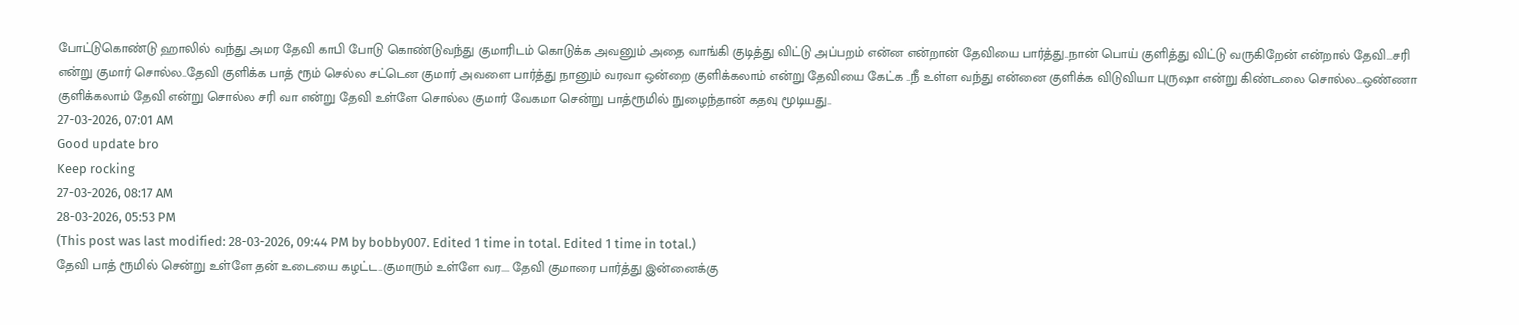போட்டுகொண்டு ஹாலில் வந்து அமர தேவி காபி போடு கொண்டுவந்து குமாரிடம் கொடுக்க அவனும் அதை வாங்கி குடித்து விட்டு அப்பறம் என்ன என்றான் தேவியை பார்த்து..நான் பொய் குளித்து விட்டு வருகிறேன் என்றால் தேவி...சரி என்று குமார் சொல்ல..தேவி குளிக்க பாத் ரூம் செல்ல சட்டென குமார் அவளை பார்த்து நானும் வரவா ஒன்றை குளிக்கலாம் என்று தேவியை கேட்க ..நீ உள்ள வந்து என்னை குளிக்க விடுவியா புருஷா என்று கிண்டலை சொல்ல...ஒண்ணா குளிக்கலாம் தேவி என்று சொல்ல சரி வா என்று தேவி உள்ளே சொல்ல குமார் வேகமா சென்று பாத்ரூமில் நுழைந்தான் கதவு மூடியது..
27-03-2026, 07:01 AM
Good update bro
Keep rocking
27-03-2026, 08:17 AM
28-03-2026, 05:53 PM
(This post was last modified: 28-03-2026, 09:44 PM by bobby007. Edited 1 time in total. Edited 1 time in total.)
தேவி பாத் ரூமில் சென்று உள்ளே தன் உடையை கழட்ட..குமாரும் உள்ளே வர.... தேவி குமாரை பார்த்து இன்னைக்கு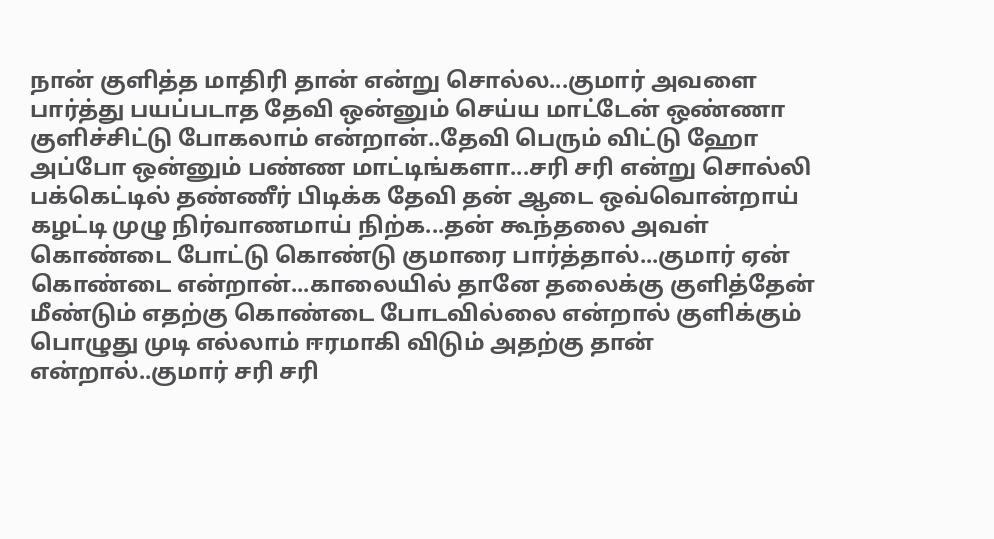நான் குளித்த மாதிரி தான் என்று சொல்ல...குமார் அவளை பார்த்து பயப்படாத தேவி ஒன்னும் செய்ய மாட்டேன் ஒண்ணா குளிச்சிட்டு போகலாம் என்றான்..தேவி பெரும் விட்டு ஹோ அப்போ ஒன்னும் பண்ண மாட்டிங்களா...சரி சரி என்று சொல்லி பக்கெட்டில் தண்ணீர் பிடிக்க தேவி தன் ஆடை ஒவ்வொன்றாய் கழட்டி முழு நிர்வாணமாய் நிற்க...தன் கூந்தலை அவள் கொண்டை போட்டு கொண்டு குமாரை பார்த்தால்...குமார் ஏன் கொண்டை என்றான்...காலையில் தானே தலைக்கு குளித்தேன் மீண்டும் எதற்கு கொண்டை போடவில்லை என்றால் குளிக்கும் பொழுது முடி எல்லாம் ஈரமாகி விடும் அதற்கு தான் என்றால்..குமார் சரி சரி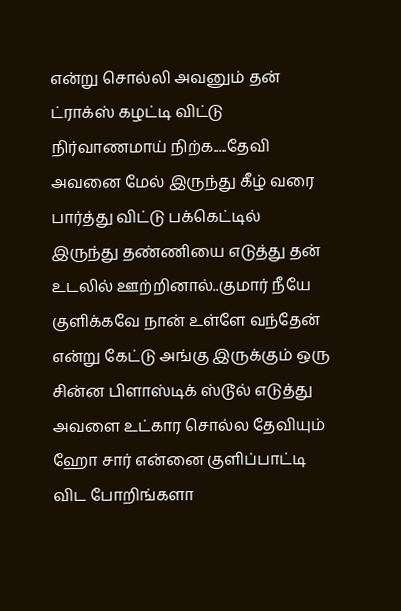என்று சொல்லி அவனும் தன் ட்ராக்ஸ் கழட்டி விட்டு நிர்வாணமாய் நிற்க.....தேவி அவனை மேல் இருந்து கீழ் வரை பார்த்து விட்டு பக்கெட்டில் இருந்து தண்ணியை எடுத்து தன் உடலில் ஊற்றினால்..குமார் நீயே குளிக்கவே நான் உள்ளே வந்தேன் என்று கேட்டு அங்கு இருக்கும் ஒரு சின்ன பிளாஸ்டிக் ஸ்டூல் எடுத்து அவளை உட்கார சொல்ல தேவியும் ஹோ சார் என்னை குளிப்பாட்டி விட போறிங்களா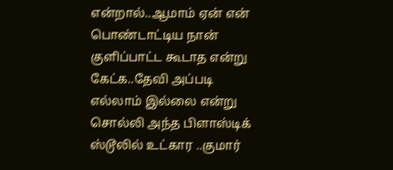என்றால்..ஆமாம் ஏன் என் பொண்டாட்டிய நான் குளிப்பாட்ட கூடாத என்று கேட்க..தேவி அப்படி எல்லாம் இல்லை என்று சொல்லி அந்த பிளாஸ்டிக் ஸ்டூலில் உட்கார ..குமார்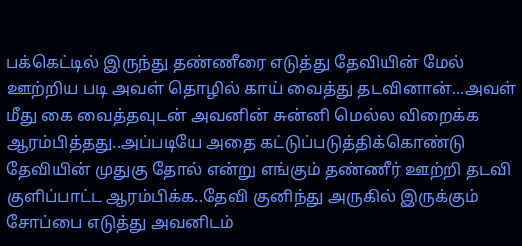பக்கெட்டில் இருந்து தண்ணீரை எடுத்து தேவியின் மேல் ஊற்றிய படி அவள் தொழில் காய் வைத்து தடவினான்...அவள் மீது கை வைத்தவுடன் அவனின் சுன்னி மெல்ல விறைக்க ஆரம்பித்தது..அப்படியே அதை கட்டுப்படுத்திக்கொண்டு தேவியின் முதுகு தோல் என்று எங்கும் தண்ணீர் ஊற்றி தடவி குளிப்பாட்ட ஆரம்பிக்க..தேவி குனிந்து அருகில் இருக்கும் சோப்பை எடுத்து அவனிடம்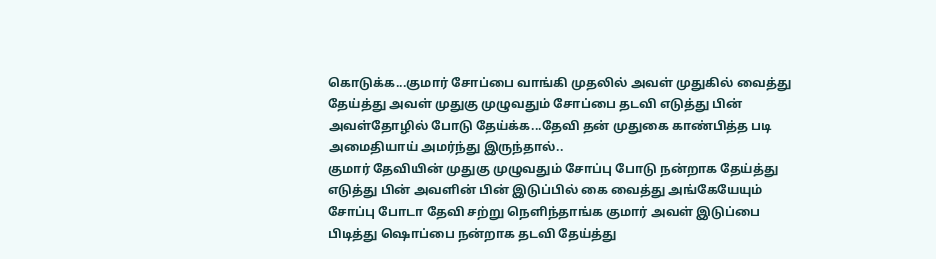கொடுக்க...குமார் சோப்பை வாங்கி முதலில் அவள் முதுகில் வைத்து தேய்த்து அவள் முதுகு முழுவதும் சோப்பை தடவி எடுத்து பின் அவள்தோழில் போடு தேய்க்க...தேவி தன் முதுகை காண்பித்த படி அமைதியாய் அமர்ந்து இருந்தால்..
குமார் தேவியின் முதுகு முழுவதும் சோப்பு போடு நன்றாக தேய்த்து எடுத்து பின் அவளின் பின் இடுப்பில் கை வைத்து அங்கேயேயும் சோப்பு போடா தேவி சற்று நெளிந்தாங்க குமார் அவள் இடுப்பை பிடித்து ஷொப்பை நன்றாக தடவி தேய்த்து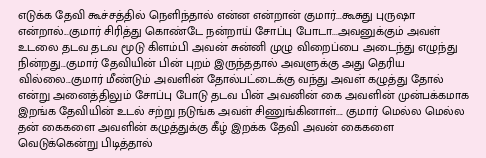எடுக்க தேவி கூச்சத்தில் நெளிந்தால் என்ன என்றான் குமார்...கூசுது புருஷா என்றால்...குமார் சிரித்து கொண்டே நன்றாய் சோப்பு போடா...அவனுக்கும் அவள் உடலை தடவ தடவ மூடு கிளம்பி அவன் சுன்னி முழு விறைப்பை அடைந்து எழுந்து நின்றது...குமார் தேவியின் பின் புறம் இருந்ததால் அவளுக்கு அது தெரிய வில்லை...குமார் மீண்டும் அவளின் தோல்பட்டைக்கு வந்து அவள் கழுத்து தோல் என்று அனைத்திலும் சோப்பு போடு தடவ பின் அவனின் கை அவளின் முன்பக்கமாக இறங்க தேவியின் உடல் சற்று நடுங்க அவள் சிணுங்கினாள்.... குமார் மெல்ல மெல்ல தன் கைகளை அவளின் கழுத்துக்கு கீழ் இறக்க தேவி அவன் கைகளை வெடுக்கென்று பிடித்தால்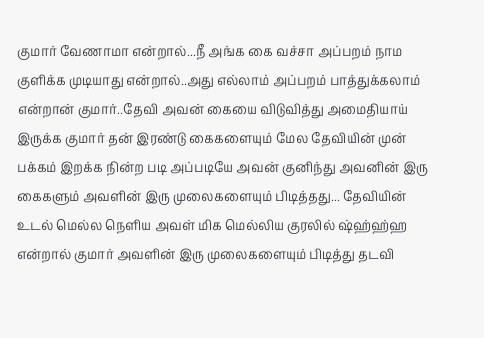குமார் வேணாமா என்றால்...நீ அங்க கை வச்சா அப்பறம் நாம குளிக்க முடியாது என்றால்..அது எல்லாம் அப்பறம் பாத்துக்கலாம் என்றான் குமார்..தேவி அவன் கையை விடுவித்து அமைதியாய் இருக்க குமார் தன் இரண்டு கைகளையும் மேல தேவியின் முன் பக்கம் இறக்க நின்ற படி அப்படியே அவன் குனிந்து அவனின் இரு கைகளும் அவளின் இரு முலைகளையும் பிடித்தது... தேவியின் உடல் மெல்ல நெளிய அவள் மிக மெல்லிய குரலில் ஷ்ஹ்ஹ்ஹ என்றால் குமார் அவளின் இரு முலைகளையும் பிடித்து தடவி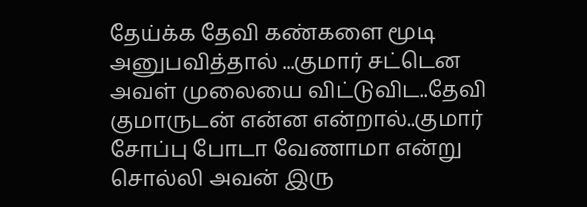தேய்க்க தேவி கண்களை மூடி அனுபவித்தால் ...குமார் சட்டென அவள் முலையை விட்டுவிட..தேவி குமாருடன் என்ன என்றால்..குமார் சோப்பு போடா வேணாமா என்று சொல்லி அவன் இரு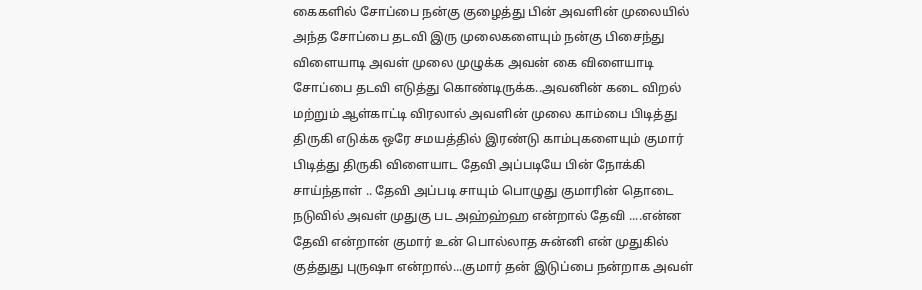கைகளில் சோப்பை நன்கு குழைத்து பின் அவளின் முலையில் அந்த சோப்பை தடவி இரு முலைகளையும் நன்கு பிசைந்து விளையாடி அவள் முலை முழுக்க அவன் கை விளையாடி சோப்பை தடவி எடுத்து கொண்டிருக்க..அவனின் கடை விறல் மற்றும் ஆள்காட்டி விரலால் அவளின் முலை காம்பை பிடித்து திருகி எடுக்க ஒரே சமயத்தில் இரண்டு காம்புகளையும் குமார் பிடித்து திருகி விளையாட தேவி அப்படியே பின் நோக்கி சாய்ந்தாள் .. தேவி அப்படி சாயும் பொழுது குமாரின் தொடை நடுவில் அவள் முதுகு பட அஹ்ஹ்ஹ என்றால் தேவி ....என்ன தேவி என்றான் குமார் உன் பொல்லாத சுன்னி என் முதுகில் குத்துது புருஷா என்றால்...குமார் தன் இடுப்பை நன்றாக அவள்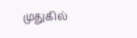முதுகில்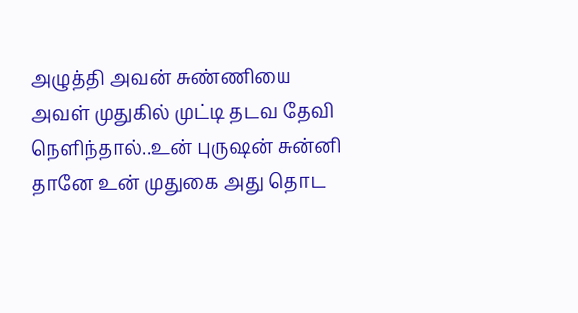அழுத்தி அவன் சுண்ணியை அவள் முதுகில் முட்டி தடவ தேவி நெளிந்தால்..உன் புருஷன் சுன்னி தானே உன் முதுகை அது தொட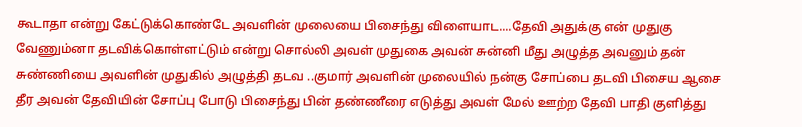கூடாதா என்று கேட்டுக்கொண்டே அவளின் முலையை பிசைந்து விளையாட....தேவி அதுக்கு என் முதுகு வேணும்னா தடவிக்கொள்ளட்டும் என்று சொல்லி அவள் முதுகை அவன் சுன்னி மீது அழுத்த அவனும் தன் சுண்ணியை அவளின் முதுகில் அழுத்தி தடவ ..குமார் அவளின் முலையில் நன்கு சோப்பை தடவி பிசைய ஆசை தீர அவன் தேவியின் சோப்பு போடு பிசைந்து பின் தண்ணீரை எடுத்து அவள் மேல் ஊற்ற தேவி பாதி குளித்து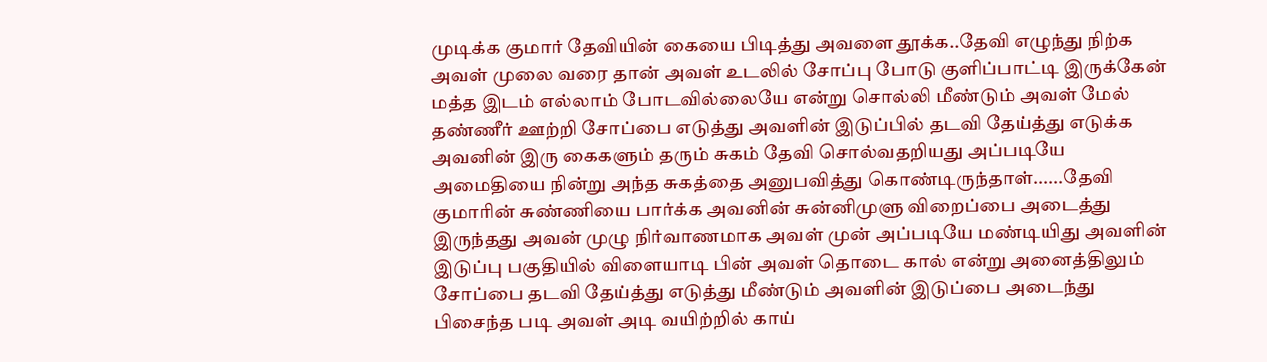முடிக்க குமார் தேவியின் கையை பிடித்து அவளை தூக்க..தேவி எழுந்து நிற்க அவள் முலை வரை தான் அவள் உடலில் சோப்பு போடு குளிப்பாட்டி இருக்கேன் மத்த இடம் எல்லாம் போடவில்லையே என்று சொல்லி மீண்டும் அவள் மேல் தண்ணீர் ஊற்றி சோப்பை எடுத்து அவளின் இடுப்பில் தடவி தேய்த்து எடுக்க அவனின் இரு கைகளும் தரும் சுகம் தேவி சொல்வதறியது அப்படியே அமைதியை நின்று அந்த சுகத்தை அனுபவித்து கொண்டிருந்தாள்......தேவி குமாரின் சுண்ணியை பார்க்க அவனின் சுன்னிமுளு விறைப்பை அடைத்து இருந்தது அவன் முழு நிர்வாணமாக அவள் முன் அப்படியே மண்டியிது அவளின் இடுப்பு பகுதியில் விளையாடி பின் அவள் தொடை கால் என்று அனைத்திலும் சோப்பை தடவி தேய்த்து எடுத்து மீண்டும் அவளின் இடுப்பை அடைந்து பிசைந்த படி அவள் அடி வயிற்றில் காய்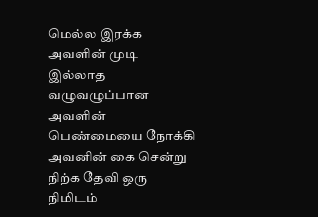மெல்ல இரக்க அவளின் முடி இல்லாத வழுவழுப்பான அவளின் பெண்மையை நோக்கி அவனின் கை சென்று நிற்க தேவி ஒரு நிமிடம்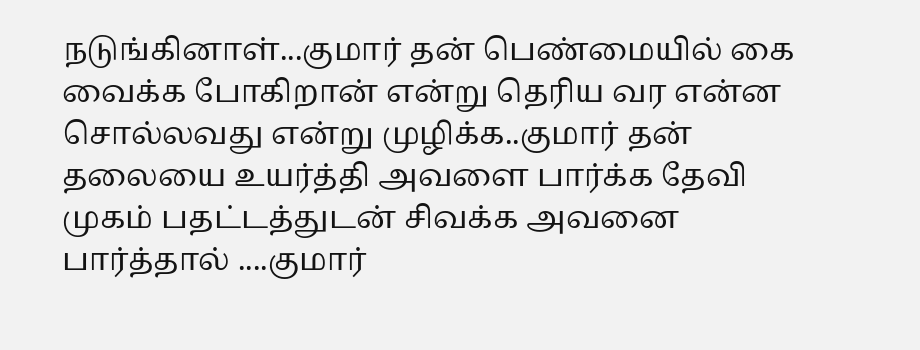நடுங்கினாள்...குமார் தன் பெண்மையில் கை வைக்க போகிறான் என்று தெரிய வர என்ன சொல்லவது என்று முழிக்க..குமார் தன் தலையை உயர்த்தி அவளை பார்க்க தேவி முகம் பதட்டத்துடன் சிவக்க அவனை பார்த்தால் ....குமார்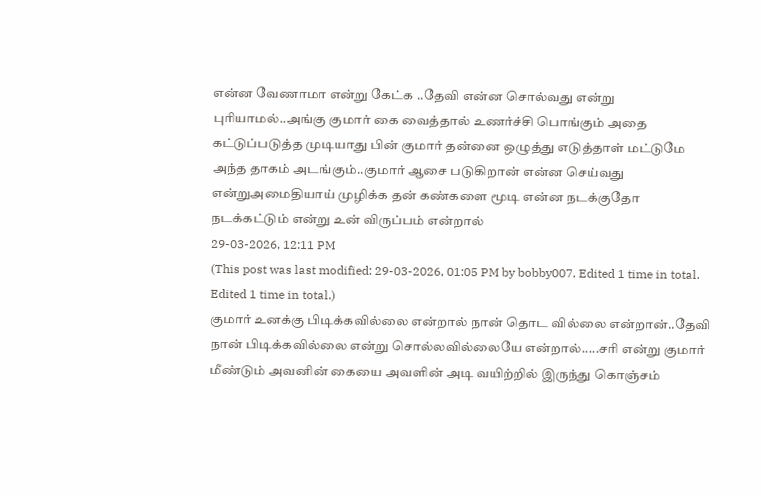என்ன வேணாமா என்று கேட்க ..தேவி என்ன சொல்வது என்று புரியாமல்..அங்கு குமார் கை வைத்தால் உணர்ச்சி பொங்கும் அதை கட்டுப்படுத்த முடியாது பின் குமார் தன்னை ஒழுத்து எடுத்தாள் மட்டுமே அந்த தாகம் அடங்கும்..குமார் ஆசை படுகிறான் என்ன செய்வது என்றுஅமைதியாய் முழிக்க தன் கண்களை மூடி என்ன நடக்குதோ நடக்கட்டும் என்று உன் விருப்பம் என்றால்
29-03-2026, 12:11 PM
(This post was last modified: 29-03-2026, 01:05 PM by bobby007. Edited 1 time in total. Edited 1 time in total.)
குமார் உனக்கு பிடிக்கவில்லை என்றால் நான் தொட வில்லை என்றான்..தேவி நான் பிடிக்கவில்லை என்று சொல்லவில்லையே என்றால்.....சரி என்று குமார் மீண்டும் அவனின் கையை அவளின் அடி வயிற்றில் இருந்து கொஞ்சம்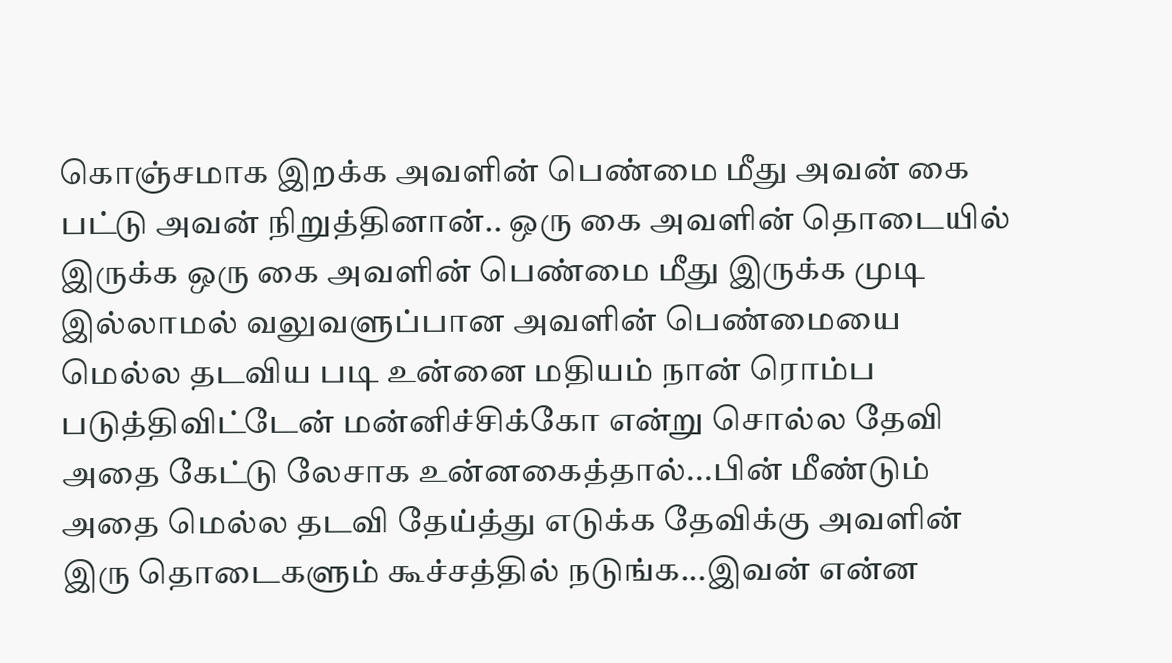கொஞ்சமாக இறக்க அவளின் பெண்மை மீது அவன் கை பட்டு அவன் நிறுத்தினான்.. ஒரு கை அவளின் தொடையில் இருக்க ஒரு கை அவளின் பெண்மை மீது இருக்க முடி இல்லாமல் வலுவளுப்பான அவளின் பெண்மையை மெல்ல தடவிய படி உன்னை மதியம் நான் ரொம்ப படுத்திவிட்டேன் மன்னிச்சிக்கோ என்று சொல்ல தேவி அதை கேட்டு லேசாக உன்னகைத்தால்...பின் மீண்டும் அதை மெல்ல தடவி தேய்த்து எடுக்க தேவிக்கு அவளின் இரு தொடைகளும் கூச்சத்தில் நடுங்க...இவன் என்ன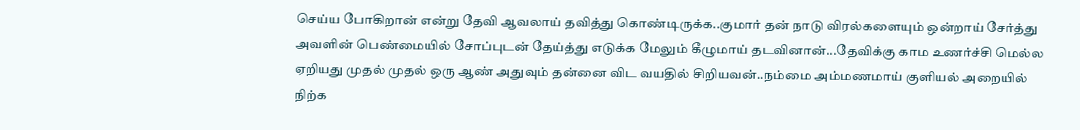செய்ய போகிறான் என்று தேவி ஆவலாய் தவித்து கொண்டிருக்க..குமார் தன் நாடு விரல்களையும் ஒன்றாய் சேர்த்து அவளின் பெண்மையில் சோப்புடன் தேய்த்து எடுக்க மேலும் கீழுமாய் தடவினான்...தேவிக்கு காம உணர்ச்சி மெல்ல ஏறியது முதல் முதல் ஒரு ஆண் அதுவும் தன்னை விட வயதில் சிறியவன்..நம்மை அம்மணமாய் குளியல் அறையில் நிற்க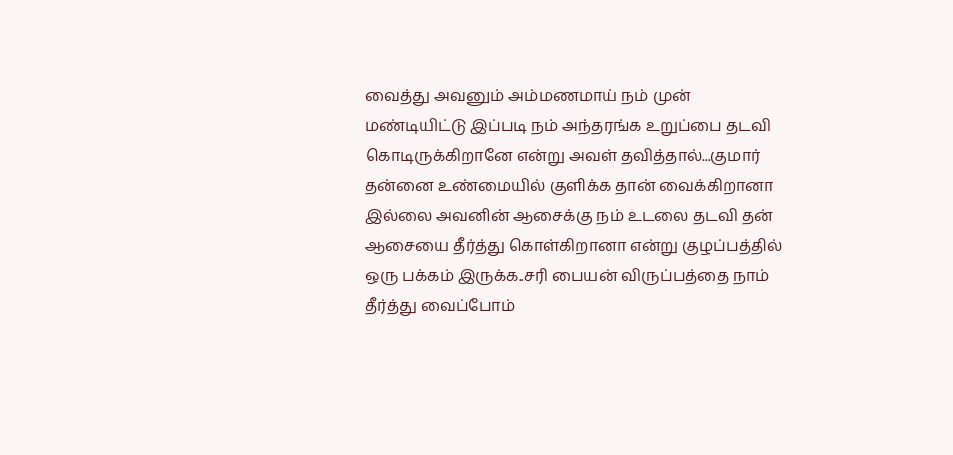வைத்து அவனும் அம்மணமாய் நம் முன் மண்டியிட்டு இப்படி நம் அந்தரங்க உறுப்பை தடவி கொடிருக்கிறானே என்று அவள் தவித்தால்...குமார் தன்னை உண்மையில் குளிக்க தான் வைக்கிறானா இல்லை அவனின் ஆசைக்கு நம் உடலை தடவி தன் ஆசையை தீர்த்து கொள்கிறானா என்று குழப்பத்தில் ஒரு பக்கம் இருக்க..சரி பையன் விருப்பத்தை நாம் தீர்த்து வைப்போம்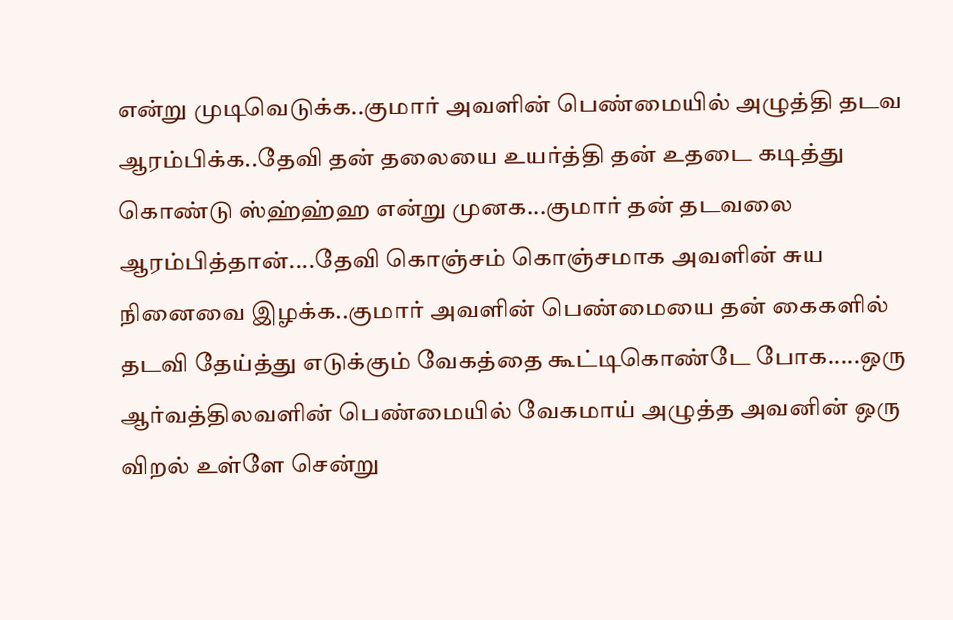என்று முடிவெடுக்க..குமார் அவளின் பெண்மையில் அழுத்தி தடவ ஆரம்பிக்க..தேவி தன் தலையை உயர்த்தி தன் உதடை கடித்து கொண்டு ஸ்ஹ்ஹ்ஹ என்று முனக...குமார் தன் தடவலை ஆரம்பித்தான்....தேவி கொஞ்சம் கொஞ்சமாக அவளின் சுய நினைவை இழக்க..குமார் அவளின் பெண்மையை தன் கைகளில் தடவி தேய்த்து எடுக்கும் வேகத்தை கூட்டிகொண்டே போக.....ஒரு ஆர்வத்திலவளின் பெண்மையில் வேகமாய் அழுத்த அவனின் ஒரு விறல் உள்ளே சென்று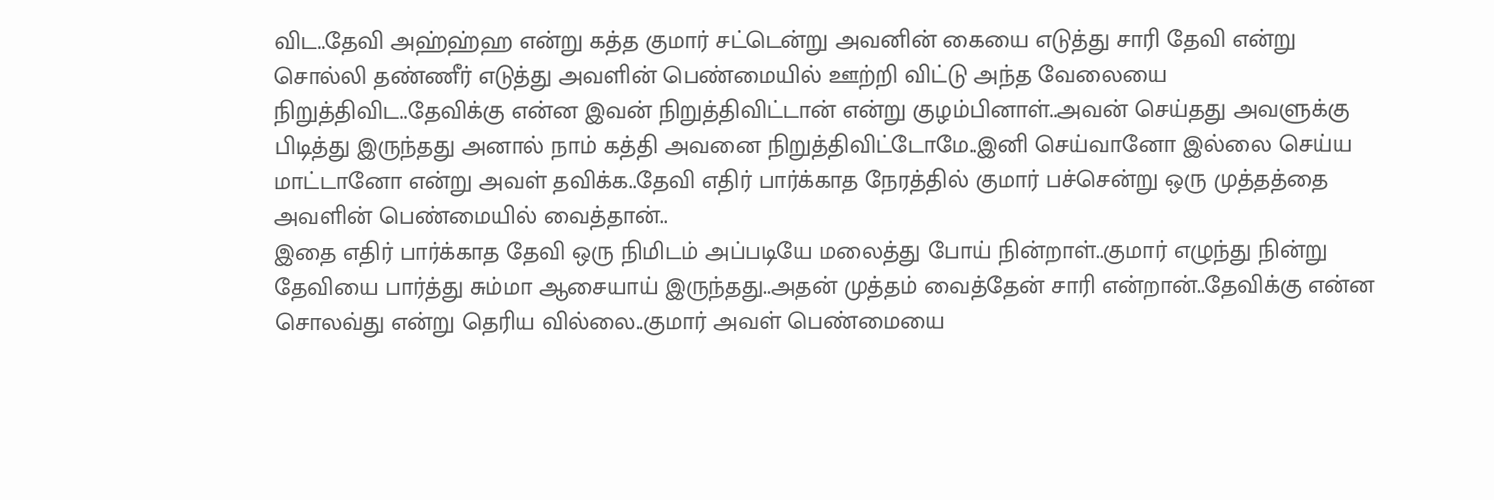விட..தேவி அஹ்ஹ்ஹ என்று கத்த குமார் சட்டென்று அவனின் கையை எடுத்து சாரி தேவி என்று சொல்லி தண்ணீர் எடுத்து அவளின் பெண்மையில் ஊற்றி விட்டு அந்த வேலையை நிறுத்திவிட..தேவிக்கு என்ன இவன் நிறுத்திவிட்டான் என்று குழம்பினாள்..அவன் செய்தது அவளுக்கு பிடித்து இருந்தது அனால் நாம் கத்தி அவனை நிறுத்திவிட்டோமே..இனி செய்வானோ இல்லை செய்ய மாட்டானோ என்று அவள் தவிக்க..தேவி எதிர் பார்க்காத நேரத்தில் குமார் பச்சென்று ஒரு முத்தத்தை அவளின் பெண்மையில் வைத்தான்..
இதை எதிர் பார்க்காத தேவி ஒரு நிமிடம் அப்படியே மலைத்து போய் நின்றாள்..குமார் எழுந்து நின்று தேவியை பார்த்து சும்மா ஆசையாய் இருந்தது..அதன் முத்தம் வைத்தேன் சாரி என்றான்..தேவிக்கு என்ன சொலவ்து என்று தெரிய வில்லை..குமார் அவள் பெண்மையை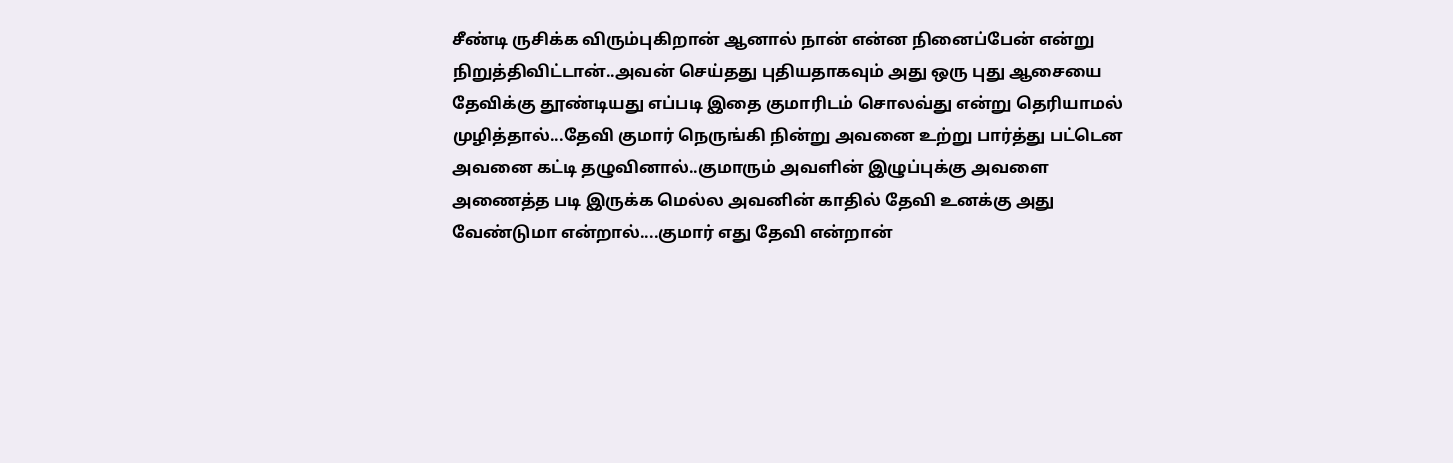சீண்டி ருசிக்க விரும்புகிறான் ஆனால் நான் என்ன நினைப்பேன் என்று நிறுத்திவிட்டான்..அவன் செய்தது புதியதாகவும் அது ஒரு புது ஆசையை தேவிக்கு தூண்டியது எப்படி இதை குமாரிடம் சொலவ்து என்று தெரியாமல் முழித்தால்...தேவி குமார் நெருங்கி நின்று அவனை உற்று பார்த்து பட்டென அவனை கட்டி தழுவினால்..குமாரும் அவளின் இழுப்புக்கு அவளை அணைத்த படி இருக்க மெல்ல அவனின் காதில் தேவி உனக்கு அது வேண்டுமா என்றால்....குமார் எது தேவி என்றான்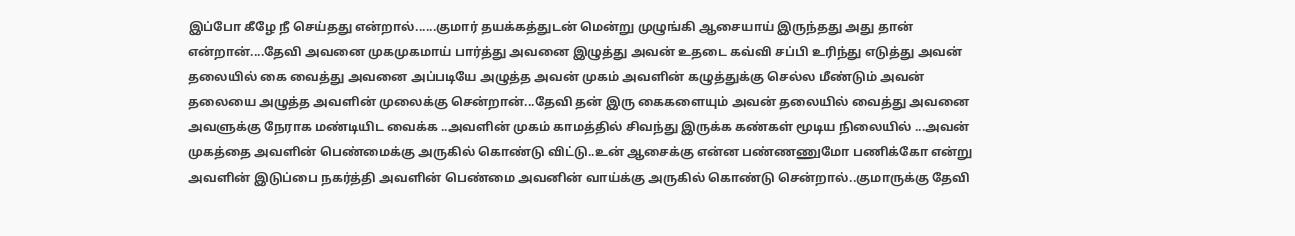இப்போ கீழே நீ செய்தது என்றால்......குமார் தயக்கத்துடன் மென்று முழுங்கி ஆசையாய் இருந்தது அது தான் என்றான்....தேவி அவனை முகமுகமாய் பார்த்து அவனை இழுத்து அவன் உதடை கவ்வி சப்பி உரிந்து எடுத்து அவன் தலையில் கை வைத்து அவனை அப்படியே அழுத்த அவன் முகம் அவளின் கழுத்துக்கு செல்ல மீண்டும் அவன் தலையை அழுத்த அவளின் முலைக்கு சென்றான்...தேவி தன் இரு கைகளையும் அவன் தலையில் வைத்து அவனை அவளுக்கு நேராக மண்டியிட வைக்க ..அவளின் முகம் காமத்தில் சிவந்து இருக்க கண்கள் மூடிய நிலையில் ...அவன் முகத்தை அவளின் பெண்மைக்கு அருகில் கொண்டு விட்டு..உன் ஆசைக்கு என்ன பண்ணணுமோ பணிக்கோ என்று அவளின் இடுப்பை நகர்த்தி அவளின் பெண்மை அவனின் வாய்க்கு அருகில் கொண்டு சென்றால்..குமாருக்கு தேவி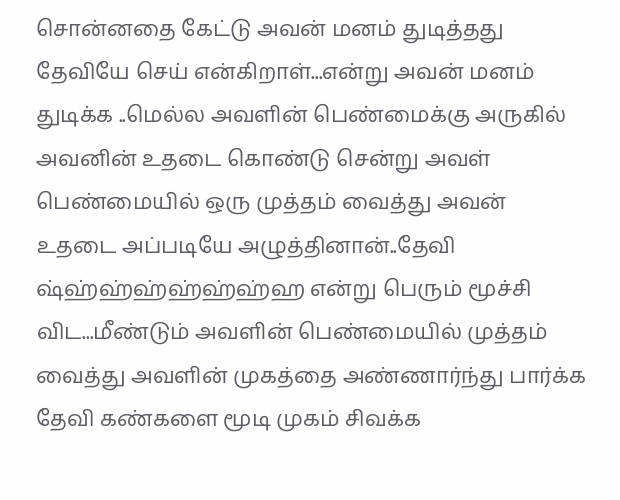சொன்னதை கேட்டு அவன் மனம் துடித்தது தேவியே செய் என்கிறாள்...என்று அவன் மனம் துடிக்க ..மெல்ல அவளின் பெண்மைக்கு அருகில் அவனின் உதடை கொண்டு சென்று அவள் பெண்மையில் ஒரு முத்தம் வைத்து அவன் உதடை அப்படியே அழுத்தினான்..தேவி ஷ்ஹ்ஹ்ஹ்ஹ்ஹ்ஹ்ஹ என்று பெரும் மூச்சி விட...மீண்டும் அவளின் பெண்மையில் முத்தம் வைத்து அவளின் முகத்தை அண்ணார்ந்து பார்க்க தேவி கண்களை மூடி முகம் சிவக்க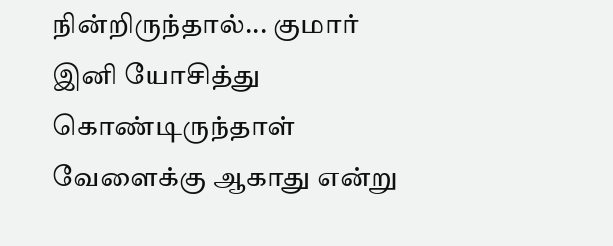நின்றிருந்தால்... குமார் இனி யோசித்து கொண்டிருந்தாள் வேளைக்கு ஆகாது என்று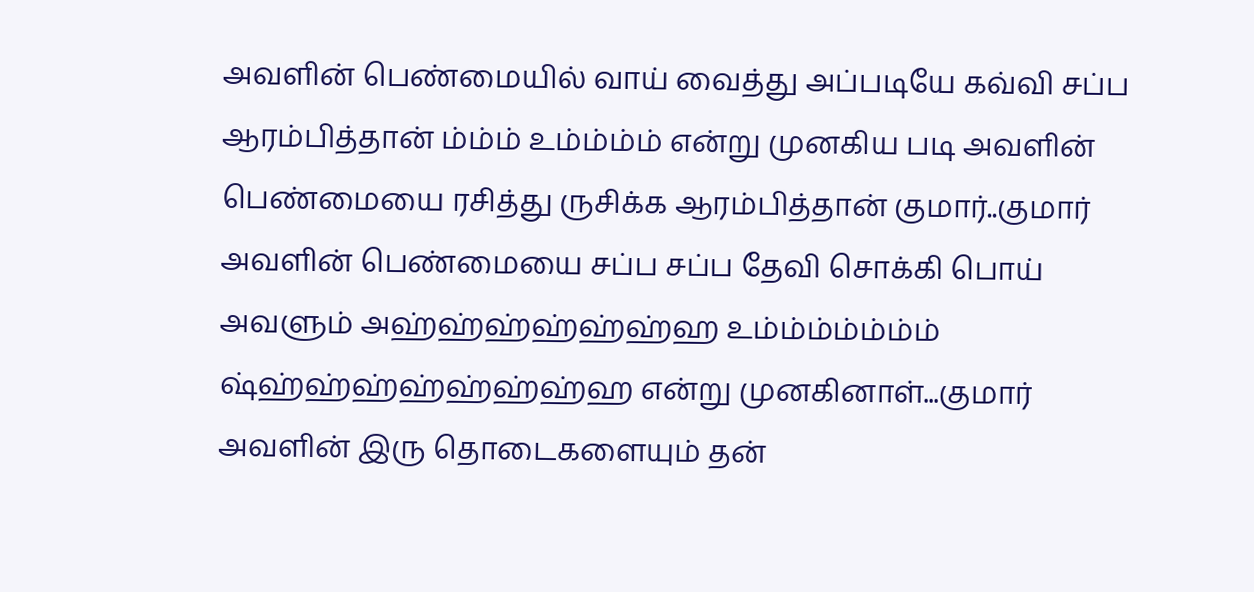அவளின் பெண்மையில் வாய் வைத்து அப்படியே கவ்வி சப்ப ஆரம்பித்தான் ம்ம்ம் உம்ம்ம்ம் என்று முனகிய படி அவளின் பெண்மையை ரசித்து ருசிக்க ஆரம்பித்தான் குமார்..குமார் அவளின் பெண்மையை சப்ப சப்ப தேவி சொக்கி பொய் அவளும் அஹ்ஹ்ஹ்ஹ்ஹ்ஹ்ஹ உம்ம்ம்ம்ம்ம்ம் ஷ்ஹ்ஹ்ஹ்ஹ்ஹ்ஹ்ஹ்ஹ என்று முனகினாள்...குமார் அவளின் இரு தொடைகளையும் தன்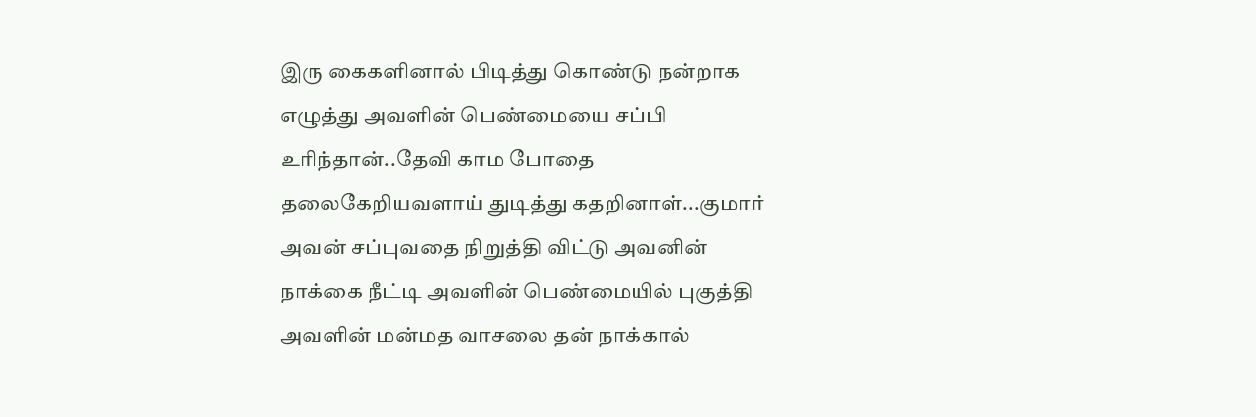இரு கைகளினால் பிடித்து கொண்டு நன்றாக எழுத்து அவளின் பெண்மையை சப்பி உரிந்தான்..தேவி காம போதை தலைகேறியவளாய் துடித்து கதறினாள்...குமார் அவன் சப்புவதை நிறுத்தி விட்டு அவனின் நாக்கை நீட்டி அவளின் பெண்மையில் புகுத்தி அவளின் மன்மத வாசலை தன் நாக்கால்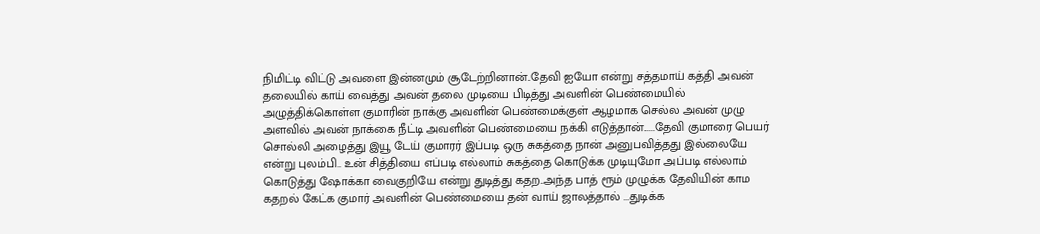நிமிட்டி விட்டு அவளை இன்னமும் சூடேற்றினான்..தேவி ஐயோ என்று சத்தமாய் கத்தி அவன் தலையில் காய் வைத்து அவன் தலை முடியை பிடித்து அவளின் பெண்மையில் அழுத்திக்கொள்ள குமாரின் நாக்கு அவளின் பெண்மைக்குள் ஆழமாக செல்ல அவன் முழு அளவில் அவன் நாக்கை நீட்டி அவளின் பெண்மையை நக்கி எடுத்தான்......தேவி குமாரை பெயர் சொல்லி அழைத்து இயூ டேய் குமாரர் இப்படி ஒரு சுகத்தை நான் அனுபவித்தது இல்லையே என்று புலம்பி.. உன் சித்தியை எப்படி எல்லாம் சுகத்தை கொடுக்க முடியுமோ அப்படி எல்லாம் கொடுத்து ஷோக்கா வைகுறியே என்று துடித்து கதற..அந்த பாத் ரூம் முழுக்க தேவியின் காம கதறல் கேட்க குமார் அவளின் பெண்மையை தன் வாய் ஜாலத்தால் ...துடிக்க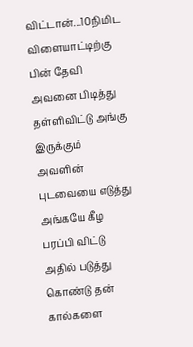விட்டான்...10நிமிட விளையாட்டிற்கு பின் தேவி அவனை பிடித்து தள்ளிவிட்டு அங்கு இருக்கும் அவளின் புடவையை எடுத்து அங்கயே கீழ பரப்பி விட்டு அதில் படுத்து கொண்டு தன் கால்களை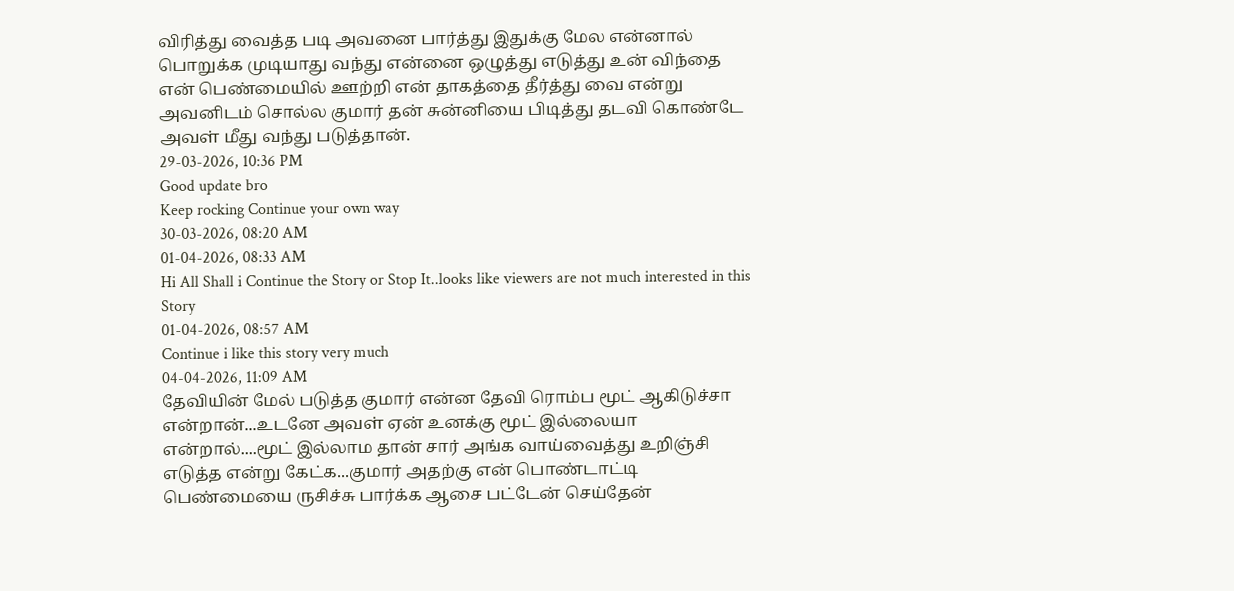விரித்து வைத்த படி அவனை பார்த்து இதுக்கு மேல என்னால் பொறுக்க முடியாது வந்து என்னை ஒழுத்து எடுத்து உன் விந்தை என் பெண்மையில் ஊற்றி என் தாகத்தை தீர்த்து வை என்று அவனிடம் சொல்ல குமார் தன் சுன்னியை பிடித்து தடவி கொண்டே அவள் மீது வந்து படுத்தான்.
29-03-2026, 10:36 PM
Good update bro
Keep rocking Continue your own way
30-03-2026, 08:20 AM
01-04-2026, 08:33 AM
Hi All Shall i Continue the Story or Stop It..looks like viewers are not much interested in this Story
01-04-2026, 08:57 AM
Continue i like this story very much
04-04-2026, 11:09 AM
தேவியின் மேல் படுத்த குமார் என்ன தேவி ரொம்ப மூட் ஆகிடுச்சா என்றான்...உடனே அவள் ஏன் உனக்கு மூட் இல்லையா என்றால்....மூட் இல்லாம தான் சார் அங்க வாய்வைத்து உறிஞ்சி எடுத்த என்று கேட்க...குமார் அதற்கு என் பொண்டாட்டி பெண்மையை ருசிச்சு பார்க்க ஆசை பட்டேன் செய்தேன்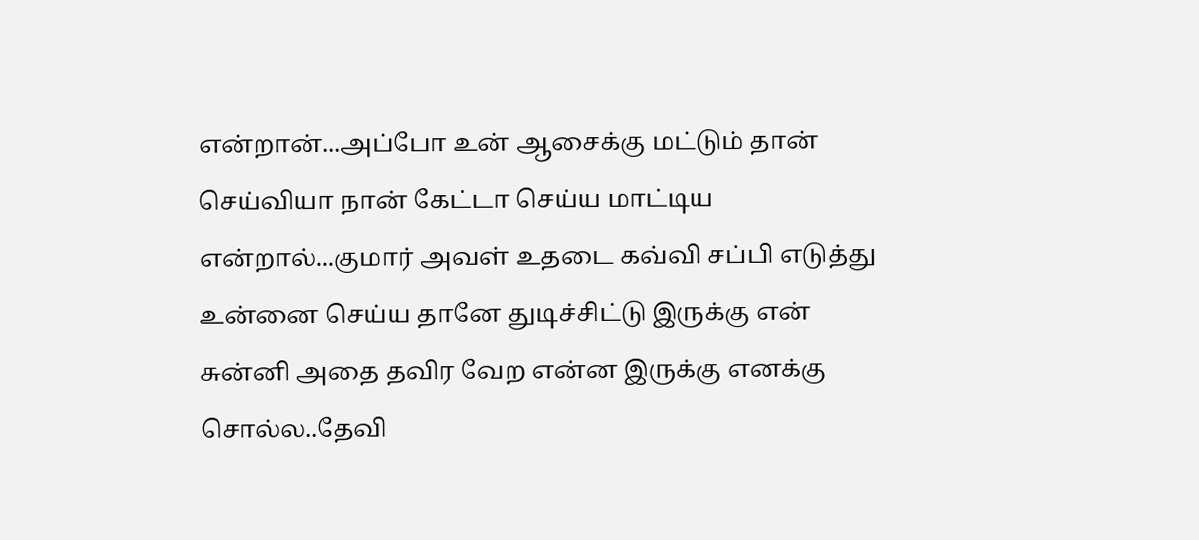என்றான்...அப்போ உன் ஆசைக்கு மட்டும் தான் செய்வியா நான் கேட்டா செய்ய மாட்டிய என்றால்...குமார் அவள் உதடை கவ்வி சப்பி எடுத்து உன்னை செய்ய தானே துடிச்சிட்டு இருக்கு என் சுன்னி அதை தவிர வேற என்ன இருக்கு எனக்கு சொல்ல..தேவி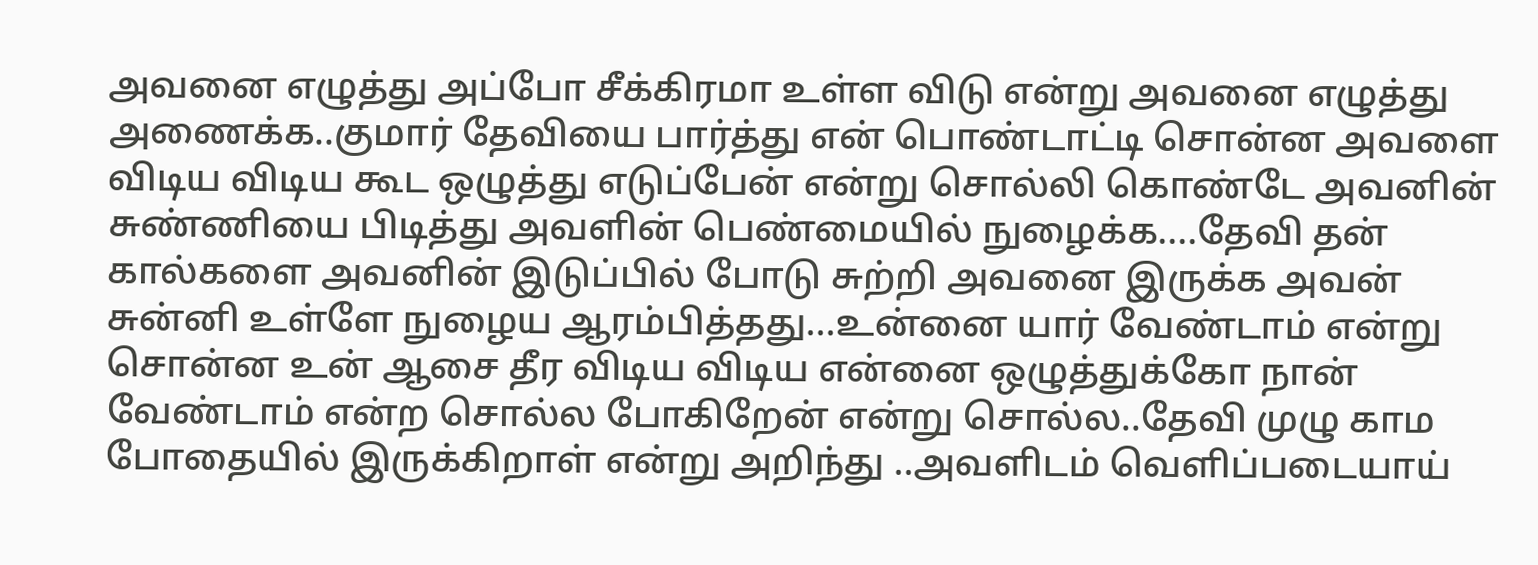அவனை எழுத்து அப்போ சீக்கிரமா உள்ள விடு என்று அவனை எழுத்து அணைக்க..குமார் தேவியை பார்த்து என் பொண்டாட்டி சொன்ன அவளை விடிய விடிய கூட ஒழுத்து எடுப்பேன் என்று சொல்லி கொண்டே அவனின் சுண்ணியை பிடித்து அவளின் பெண்மையில் நுழைக்க....தேவி தன் கால்களை அவனின் இடுப்பில் போடு சுற்றி அவனை இருக்க அவன் சுன்னி உள்ளே நுழைய ஆரம்பித்தது...உன்னை யார் வேண்டாம் என்று சொன்ன உன் ஆசை தீர விடிய விடிய என்னை ஒழுத்துக்கோ நான் வேண்டாம் என்ற சொல்ல போகிறேன் என்று சொல்ல..தேவி முழு காம போதையில் இருக்கிறாள் என்று அறிந்து ..அவளிடம் வெளிப்படையாய்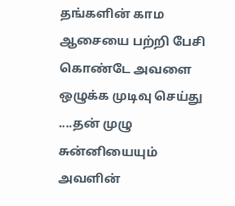தங்களின் காம ஆசையை பற்றி பேசி கொண்டே அவளை ஒழுக்க முடிவு செய்து ....தன் முழு சுன்னியையும் அவளின்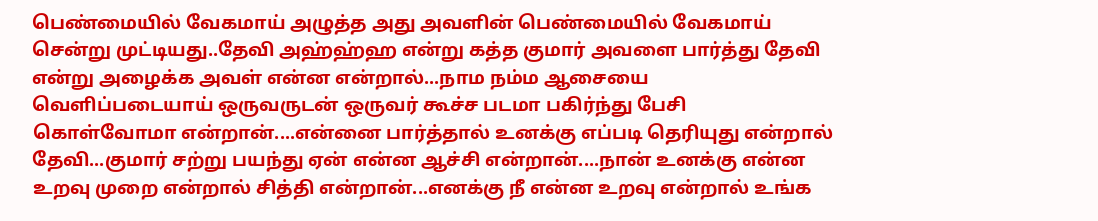பெண்மையில் வேகமாய் அழுத்த அது அவளின் பெண்மையில் வேகமாய் சென்று முட்டியது..தேவி அஹ்ஹ்ஹ என்று கத்த குமார் அவளை பார்த்து தேவி என்று அழைக்க அவள் என்ன என்றால்...நாம நம்ம ஆசையை வெளிப்படையாய் ஒருவருடன் ஒருவர் கூச்ச படமா பகிர்ந்து பேசி கொள்வோமா என்றான்....என்னை பார்த்தால் உனக்கு எப்படி தெரியுது என்றால் தேவி...குமார் சற்று பயந்து ஏன் என்ன ஆச்சி என்றான்....நான் உனக்கு என்ன உறவு முறை என்றால் சித்தி என்றான்...எனக்கு நீ என்ன உறவு என்றால் உங்க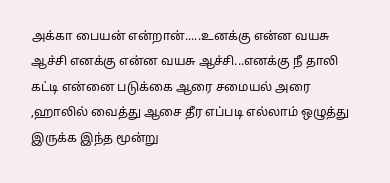அக்கா பையன் என்றான்.....உனக்கு என்ன வயசு ஆச்சி எனக்கு என்ன வயசு ஆச்சி...எனக்கு நீ தாலி கட்டி என்னை படுக்கை ஆரை சமையல் அரை ,ஹாலில் வைத்து ஆசை தீர எப்படி எல்லாம் ஒழுத்து இருக்க இந்த மூன்று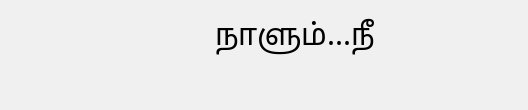நாளும்...நீ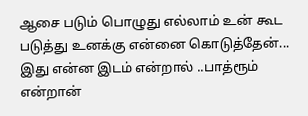ஆசை படும் பொழுது எல்லாம் உன் கூட படுத்து உனக்கு என்னை கொடுத்தேன்... இது என்ன இடம் என்றால் ..பாத்ரூம் என்றான்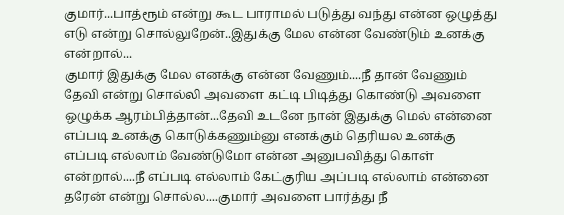குமார்...பாத்ரூம் என்று கூட பாராமல் படுத்து வந்து என்ன ஒழுத்து எடு என்று சொல்லுறேன்..இதுக்கு மேல என்ன வேண்டும் உனக்கு என்றால்...
குமார் இதுக்கு மேல எனக்கு என்ன வேணும்....நீ தான் வேணும் தேவி என்று சொல்லி அவளை கட்டி பிடித்து கொண்டு அவளை ஒழுக்க ஆரம்பித்தான்...தேவி உடனே நான் இதுக்கு மெல் என்னை எப்படி உனக்கு கொடுக்கணும்னு எனக்கும் தெரியல உனக்கு எப்படி எல்லாம் வேண்டுமோ என்ன அனுபவித்து கொள் என்றால்....நீ எப்படி எல்லாம் கேட்குரிய அப்படி எல்லாம் என்னை தரேன் என்று சொல்ல....குமார் அவளை பார்த்து நீ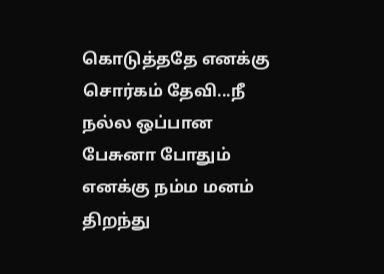கொடுத்ததே எனக்கு சொர்கம் தேவி...நீ நல்ல ஒப்பான பேசுனா போதும் எனக்கு நம்ம மனம் திறந்து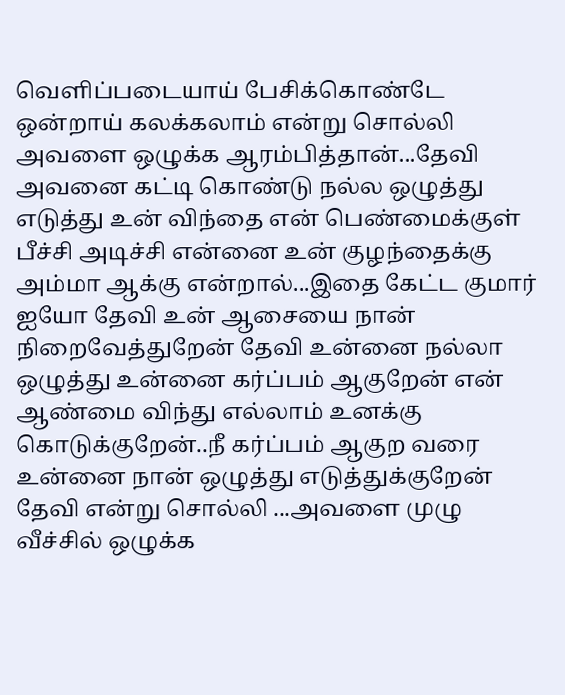வெளிப்படையாய் பேசிக்கொண்டே ஒன்றாய் கலக்கலாம் என்று சொல்லி அவளை ஒழுக்க ஆரம்பித்தான்...தேவி அவனை கட்டி கொண்டு நல்ல ஒழுத்து எடுத்து உன் விந்தை என் பெண்மைக்குள் பீச்சி அடிச்சி என்னை உன் குழந்தைக்கு அம்மா ஆக்கு என்றால்...இதை கேட்ட குமார் ஐயோ தேவி உன் ஆசையை நான் நிறைவேத்துறேன் தேவி உன்னை நல்லா ஒழுத்து உன்னை கர்ப்பம் ஆகுறேன் என் ஆண்மை விந்து எல்லாம் உனக்கு கொடுக்குறேன்..நீ கர்ப்பம் ஆகுற வரை உன்னை நான் ஒழுத்து எடுத்துக்குறேன் தேவி என்று சொல்லி ...அவளை முழு வீச்சில் ஒழுக்க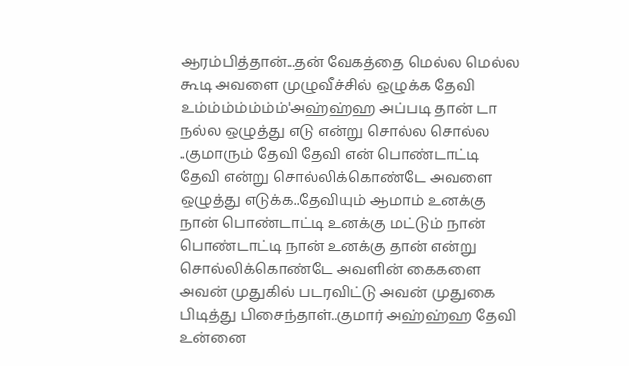ஆரம்பித்தான்...தன் வேகத்தை மெல்ல மெல்ல கூடி அவளை முழுவீச்சில் ஒழுக்க தேவி உம்ம்ம்ம்ம்ம்ம்'அஹ்ஹ்ஹ அப்படி தான் டா நல்ல ஒழுத்து எடு என்று சொல்ல சொல்ல ..குமாரும் தேவி தேவி என் பொண்டாட்டி தேவி என்று சொல்லிக்கொண்டே அவளை ஒழுத்து எடுக்க..தேவியும் ஆமாம் உனக்கு நான் பொண்டாட்டி உனக்கு மட்டும் நான் பொண்டாட்டி நான் உனக்கு தான் என்று சொல்லிக்கொண்டே அவளின் கைகளை அவன் முதுகில் படரவிட்டு அவன் முதுகை பிடித்து பிசைந்தாள்..குமார் அஹ்ஹ்ஹ தேவி உன்னை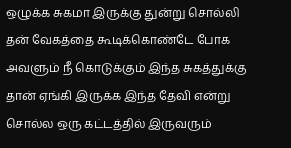ஒழுக்க சுகமா இருக்கு துன்று சொல்லி தன் வேகத்தை கூடிக்கொண்டே போக அவளும் நீ கொடுக்கும் இந்த சுகத்துக்கு தான் ஏங்கி இருக்க இந்த தேவி என்று சொல்ல ஒரு கட்டத்தில் இருவரும்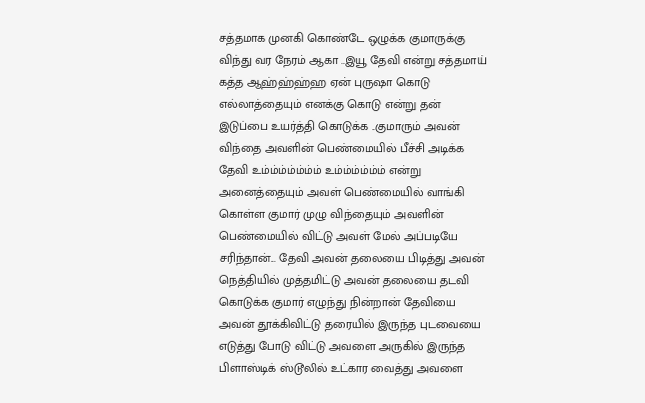சத்தமாக முனகி கொண்டே ஒழுக்க குமாருக்கு விந்து வர நேரம் ஆகா ..இயூ தேவி என்று சத்தமாய் கத்த ஆஹ்ஹ்ஹ்ஹ ஏன் புருஷா கொடு எல்லாத்தையும் எனக்கு கொடு என்று தன் இடுப்பை உயர்த்தி கொடுக்க ..குமாரும் அவன் விந்தை அவளின் பெண்மையில் பீச்சி அடிக்க தேவி உம்ம்ம்ம்ம்ம்ம் உம்ம்ம்ம்ம்ம் என்று அனைத்தையும் அவள் பெண்மையில் வாங்கி கொள்ள குமார் முழு விந்தையும் அவளின் பெண்மையில் விட்டு அவள் மேல் அப்படியே சரிந்தான்... தேவி அவன் தலையை பிடித்து அவன் நெத்தியில் முத்தமிட்டு அவன் தலையை தடவி கொடுக்க குமார் எழுந்து நின்றான் தேவியை அவன் தூக்கிவிட்டு தரையில் இருந்த புடவையை எடுத்து போடு விட்டு அவளை அருகில் இருந்த பிளாஸ்டிக் ஸ்டூலில் உட்கார வைத்து அவளை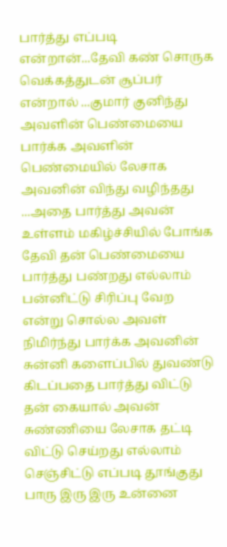பார்த்து எப்படி என்றான்...தேவி கண் சொருக வெக்கத்துடன் சூப்பர் என்றால் ...குமார் குனிந்து அவளின் பெண்மையை பார்க்க அவளின் பெண்மையில் லேசாக அவனின் விந்து வழிந்தது ...அதை பார்த்து அவன் உள்ளம் மகிழ்ச்சியில் போங்க தேவி தன் பெண்மையை பார்த்து பண்றது எல்லாம் பன்னிட்டு சிரிப்பு வேற என்று சொல்ல அவள் நிமிர்ந்து பார்க்க அவனின் சுன்னி களைப்பில் துவண்டு கிடப்பதை பார்த்து விட்டு தன் கையால் அவன் சுண்ணியை லேசாக தட்டி விட்டு செய்றது எல்லாம் செஞ்சிட்டு எப்படி தூங்குது பாரு இரு இரு உன்னை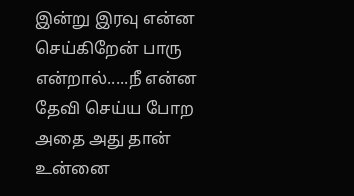இன்று இரவு என்ன செய்கிறேன் பாரு என்றால்.....நீ என்ன தேவி செய்ய போற அதை அது தான் உன்னை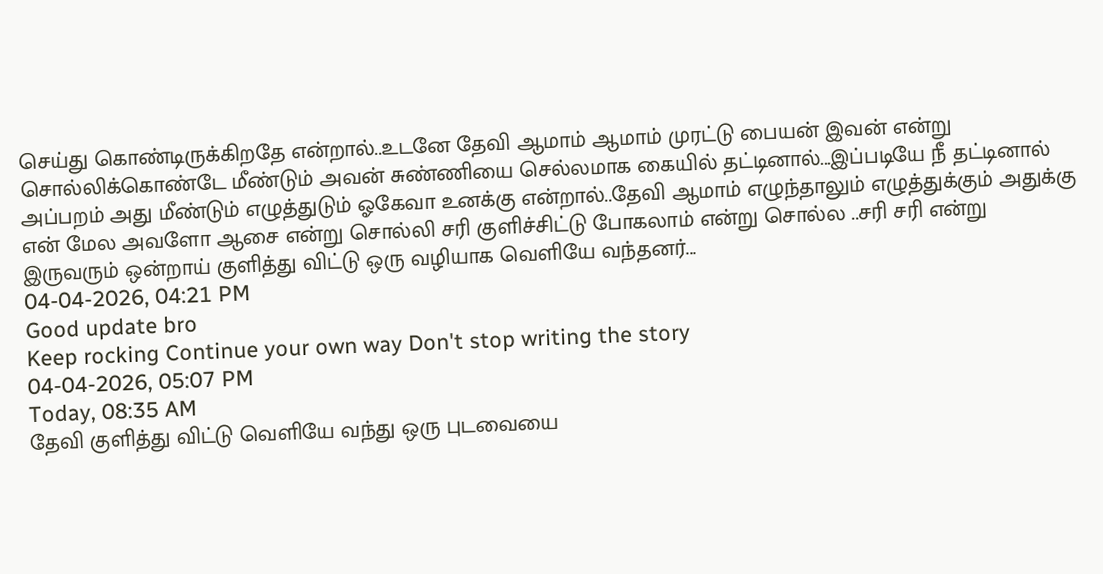செய்து கொண்டிருக்கிறதே என்றால்..உடனே தேவி ஆமாம் ஆமாம் முரட்டு பையன் இவன் என்று சொல்லிக்கொண்டே மீண்டும் அவன் சுண்ணியை செல்லமாக கையில் தட்டினால்...இப்படியே நீ தட்டினால் அப்பறம் அது மீண்டும் எழுத்துடும் ஓகேவா உனக்கு என்றால்..தேவி ஆமாம் எழுந்தாலும் எழுத்துக்கும் அதுக்கு என் மேல அவளோ ஆசை என்று சொல்லி சரி குளிச்சிட்டு போகலாம் என்று சொல்ல ..சரி சரி என்று இருவரும் ஒன்றாய் குளித்து விட்டு ஒரு வழியாக வெளியே வந்தனர்...
04-04-2026, 04:21 PM
Good update bro
Keep rocking Continue your own way Don't stop writing the story
04-04-2026, 05:07 PM
Today, 08:35 AM
தேவி குளித்து விட்டு வெளியே வந்து ஒரு புடவையை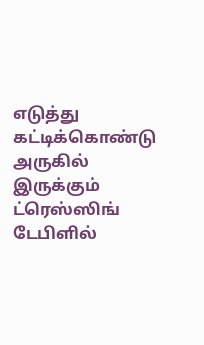எடுத்து கட்டிக்கொண்டு அருகில் இருக்கும் ட்ரெஸ்ஸிங் டேபிளில்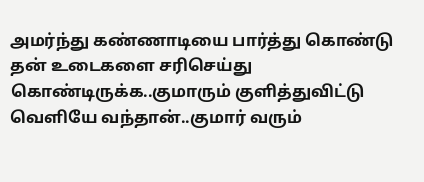அமர்ந்து கண்ணாடியை பார்த்து கொண்டு தன் உடைகளை சரிசெய்து கொண்டிருக்க..குமாரும் குளித்துவிட்டு வெளியே வந்தான்..குமார் வரும்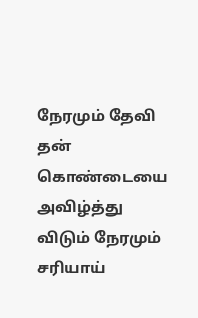நேரமும் தேவி தன் கொண்டையை அவிழ்த்து விடும் நேரமும் சரியாய்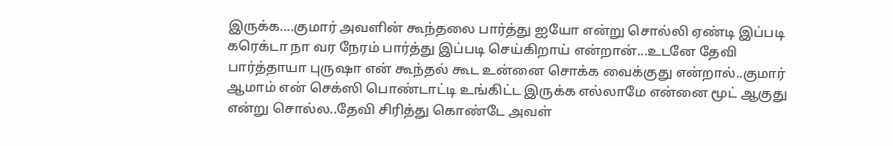இருக்க....குமார் அவளின் கூந்தலை பார்த்து ஐயோ என்று சொல்லி ஏண்டி இப்படி கரெக்டா நா வர நேரம் பார்த்து இப்படி செய்கிறாய் என்றான்...உடனே தேவி பார்த்தாயா புருஷா என் கூந்தல் கூட உன்னை சொக்க வைக்குது என்றால்..குமார் ஆமாம் என் செக்ஸி பொண்டாட்டி உங்கிட்ட இருக்க எல்லாமே என்னை மூட் ஆகுது என்று சொல்ல..தேவி சிரித்து கொண்டே அவள்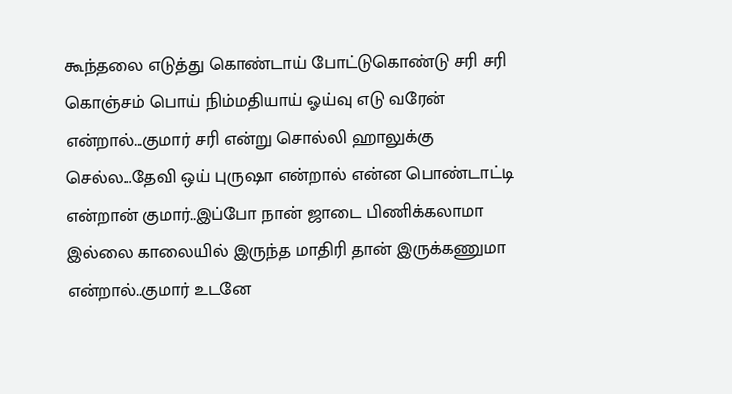கூந்தலை எடுத்து கொண்டாய் போட்டுகொண்டு சரி சரி கொஞ்சம் பொய் நிம்மதியாய் ஓய்வு எடு வரேன் என்றால்...குமார் சரி என்று சொல்லி ஹாலுக்கு செல்ல...தேவி ஒய் புருஷா என்றால் என்ன பொண்டாட்டி என்றான் குமார்..இப்போ நான் ஜாடை பிணிக்கலாமா இல்லை காலையில் இருந்த மாதிரி தான் இருக்கணுமா என்றால்..குமார் உடனே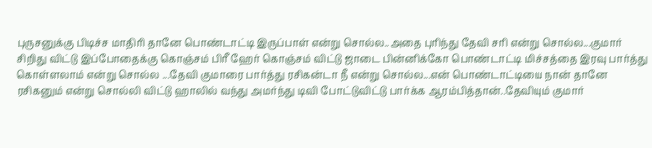புருசனுக்கு பிடிச்ச மாதிரி தானே பொண்டாட்டி இருப்பாள் என்று சொல்ல..அதை புரிந்து தேவி சரி என்று சொல்ல...குமார் சிறிது விட்டு இப்போதைக்கு கொஞ்சம் பிரீ ஹேர் கொஞ்சம் விட்டு ஜாடை பின்னிக்கோ பொண்டாட்டி மிச்சத்தை இரவு பார்த்து கொள்ளலாம் என்று சொல்ல ...தேவி குமாரை பார்த்து ரசிகன்டா நீ என்று சொல்ல...என் பொண்டாட்டியை நான் தானே ரசிகனும் என்று சொல்லி விட்டு ஹாலில் வந்து அமர்ந்து டிவி போட்டுவிட்டு பார்க்க ஆரம்பித்தான்..தேவியும் குமார்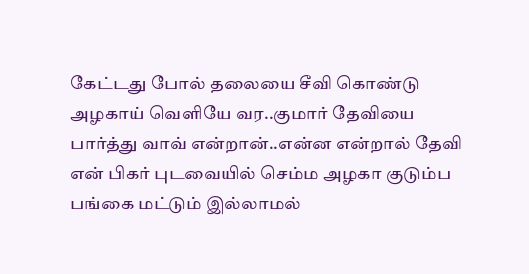கேட்டது போல் தலையை சீவி கொண்டு அழகாய் வெளியே வர..குமார் தேவியை பார்த்து வாவ் என்றான்..என்ன என்றால் தேவி என் பிகர் புடவையில் செம்ம அழகா குடும்ப பங்கை மட்டும் இல்லாமல்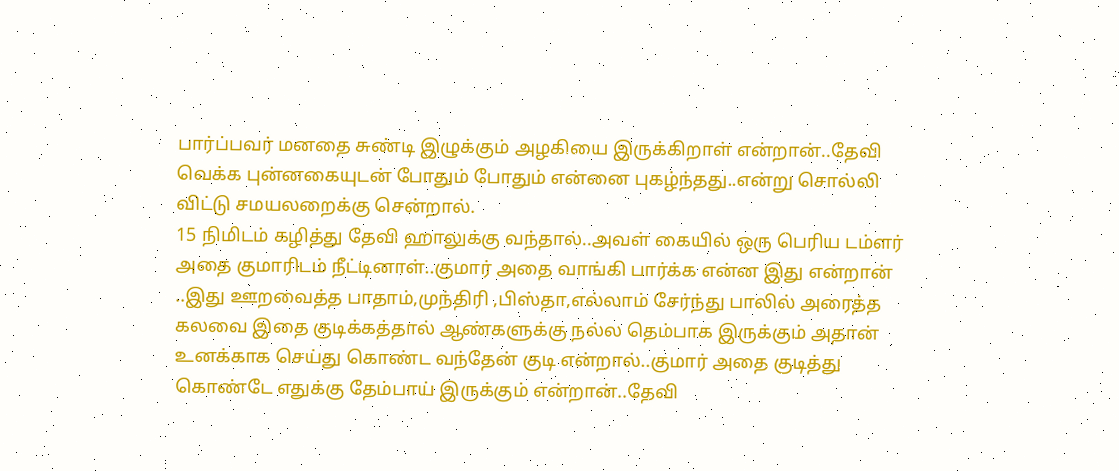பார்ப்பவர் மனதை சுண்டி இழுக்கும் அழகியை இருக்கிறாள் என்றான்..தேவி வெக்க புன்னகையுடன் போதும் போதும் என்னை புகழ்ந்தது..என்று சொல்லி விட்டு சமயலறைக்கு சென்றால்.
15 நிமிடம் கழித்து தேவி ஹாலுக்கு வந்தால்..அவள் கையில் ஒரு பெரிய டம்ளர் அதை குமாரிடம் நீட்டினாள்..குமார் அதை வாங்கி பார்க்க என்ன இது என்றான் ..இது ஊறவைத்த பாதாம்,முந்திரி ,பிஸ்தா,எல்லாம் சேர்ந்து பாலில் அரைத்த கலவை இதை குடிக்கத்தால் ஆண்களுக்கு நல்ல தெம்பாக இருக்கும் அதான் உனக்காக செய்து கொண்ட வந்தேன் குடி என்றால்..குமார் அதை குடித்து கொண்டே எதுக்கு தேம்பாய் இருக்கும் என்றான்..தேவி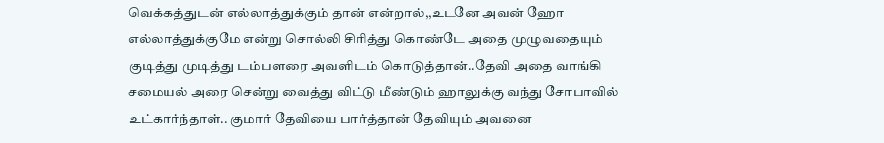வெக்கத்துடன் எல்லாத்துக்கும் தான் என்றால்,,உடனே அவன் ஹோ எல்லாத்துக்குமே என்று சொல்லி சிரித்து கொண்டே அதை முழுவதையும் குடித்து முடித்து டம்பளரை அவளிடம் கொடுத்தான்..தேவி அதை வாங்கி சமையல் அரை சென்று வைத்து விட்டு மீண்டும் ஹாலுக்கு வந்து சோபாவில் உட்கார்ந்தாள்.. குமார் தேவியை பார்த்தான் தேவியும் அவனை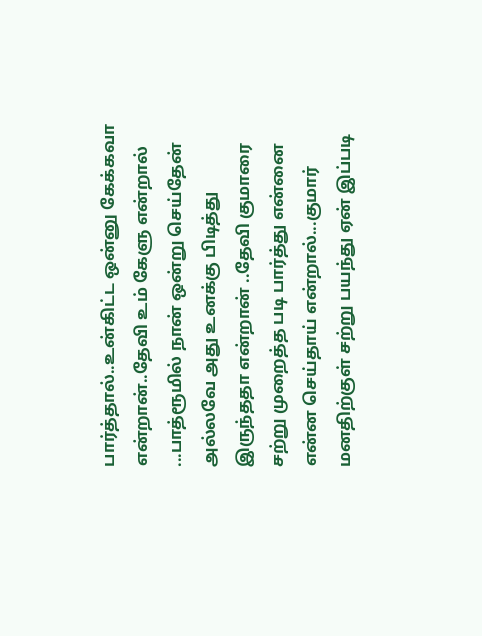பார்த்தால்..உன்கிட்ட ஒன்னு கேக்கவா என்றான்..தேவி உம் கேளு என்றால் ...பாத்ரூமில் நான் ஒன்று செய்தேன் அல்லவே அது உனக்கு பிடித்து இருந்ததா என்றான் ..தேவி குமாரை சற்று முறைத்த படி பார்த்து என்னை என்ன செய்தாய் என்றால்...குமார் மனதிற்குள் சற்று பயந்து ஏன் இப்படி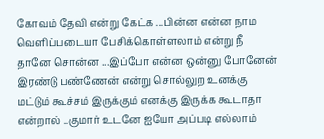கோவம் தேவி என்று கேட்க ...பின்ன என்ன நாம வெளிப்படையா பேசிக்கொள்ளலாம் என்று நீ தானே சொன்ன ...இப்போ என்ன ஒன்னு போனேன் இரண்டு பண்ணேன் என்று சொல்லுற உனக்கு மட்டும் கூச்சம் இருக்கும் எனக்கு இருக்க கூடாதா என்றால் ..குமார் உடனே ஐயோ அப்படி எல்லாம்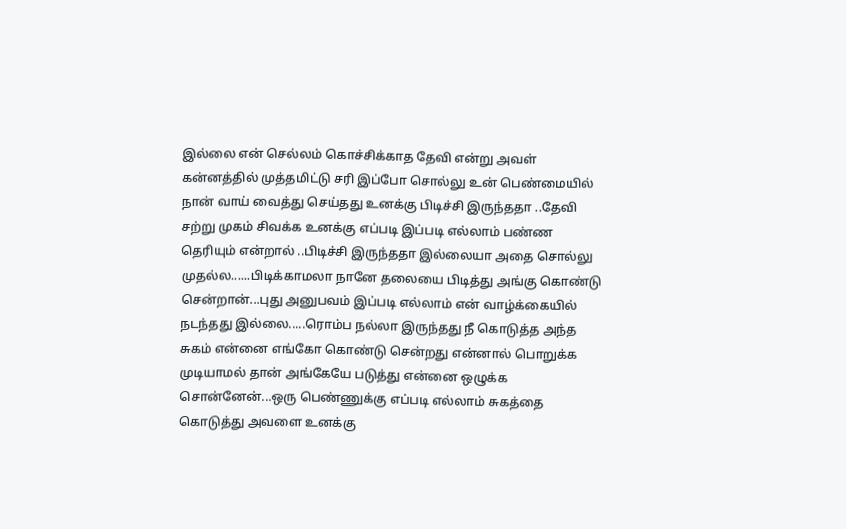இல்லை என் செல்லம் கொச்சிக்காத தேவி என்று அவள் கன்னத்தில் முத்தமிட்டு சரி இப்போ சொல்லு உன் பெண்மையில் நான் வாய் வைத்து செய்தது உனக்கு பிடிச்சி இருந்ததா ..தேவி சற்று முகம் சிவக்க உனக்கு எப்படி இப்படி எல்லாம் பண்ண தெரியும் என்றால் ..பிடிச்சி இருந்ததா இல்லையா அதை சொல்லு முதல்ல......பிடிக்காமலா நானே தலையை பிடித்து அங்கு கொண்டு சென்றான்...புது அனுபவம் இப்படி எல்லாம் என் வாழ்க்கையில் நடந்தது இல்லை.....ரொம்ப நல்லா இருந்தது நீ கொடுத்த அந்த சுகம் என்னை எங்கோ கொண்டு சென்றது என்னால் பொறுக்க முடியாமல் தான் அங்கேயே படுத்து என்னை ஒழுக்க சொன்னேன்...ஒரு பெண்ணுக்கு எப்படி எல்லாம் சுகத்தை கொடுத்து அவளை உனக்கு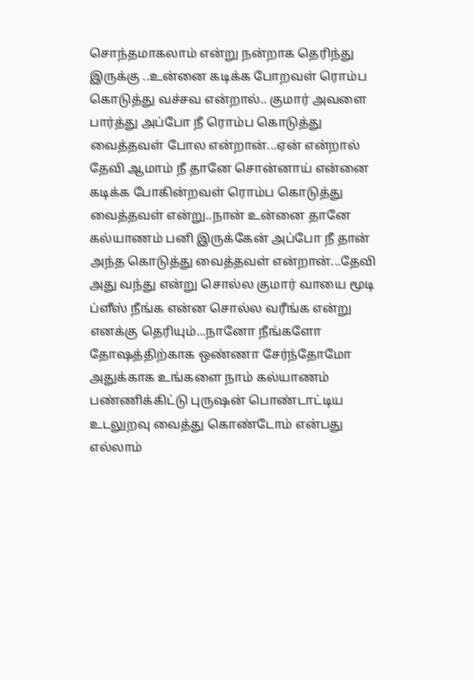சொந்தமாகலாம் என்று நன்றாக தெரிந்து இருக்கு ..உன்னை கடிக்க போறவள் ரொம்ப கொடுத்து வச்சவ என்றால்.. குமார் அவளை பார்த்து அப்போ நீ ரொம்ப கொடுத்து வைத்தவள் போல என்றான்...ஏன் என்றால் தேவி ஆமாம் நீ தானே சொன்னாய் என்னை கடிக்க போகின்றவள் ரொம்ப கொடுத்து வைத்தவள் என்று..நான் உன்னை தானே கல்யாணம் பனி இருக்கேன் அப்போ நீ தான் அந்த கொடுத்து வைத்தவள் என்றான்...தேவி அது வந்து என்று சொல்ல குமார் வாயை மூடி ப்ளீஸ் நீங்க என்ன சொல்ல வரீங்க என்று எனக்கு தெரியும்...நானோ நீங்களோ தோஷத்திற்காக ஒண்ணா சேர்ந்தோமோ அதுக்காக உங்களை நாம் கல்யாணம் பண்ணிக்கிட்டு புருஷன் பொண்டாட்டிய உடலுறவு வைத்து கொண்டோம் என்பது எல்லாம்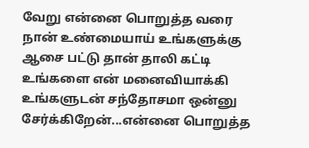வேறு என்னை பொறுத்த வரை நான் உண்மையாய் உங்களுக்கு ஆசை பட்டு தான் தாலி கட்டி உங்களை என் மனைவியாக்கி உங்களுடன் சந்தோசமா ஒன்னு சேர்க்கிறேன்...என்னை பொறுத்த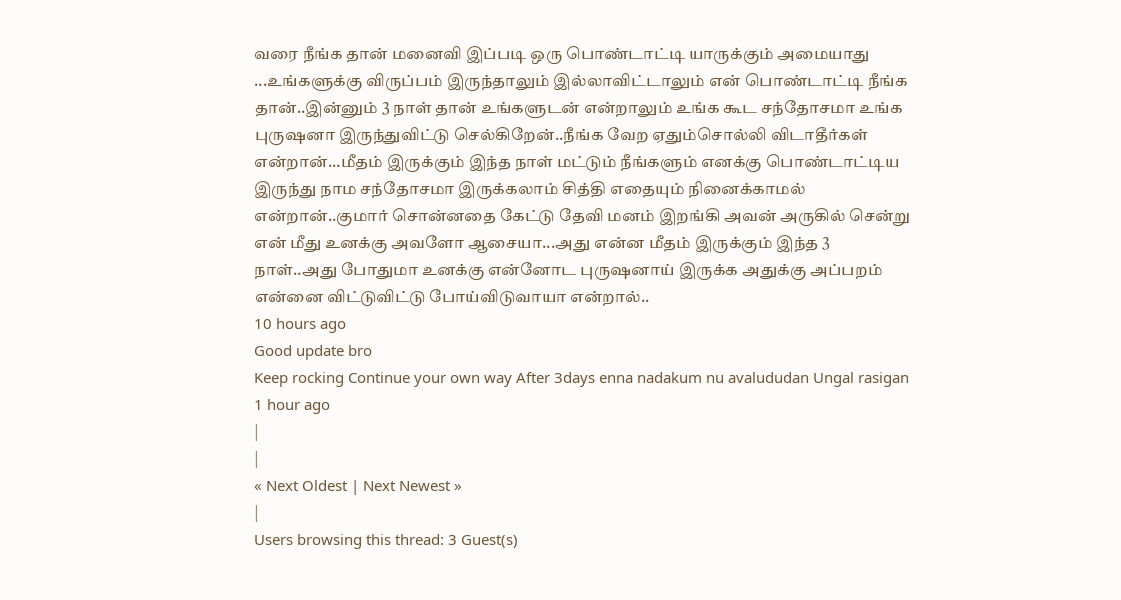வரை நீங்க தான் மனைவி இப்படி ஒரு பொண்டாட்டி யாருக்கும் அமையாது ...உங்களுக்கு விருப்பம் இருந்தாலும் இல்லாவிட்டாலும் என் பொண்டாட்டி நீங்க தான்..இன்னும் 3 நாள் தான் உங்களுடன் என்றாலும் உங்க கூட சந்தோசமா உங்க புருஷனா இருந்துவிட்டு செல்கிறேன்..நீங்க வேற ஏதும்சொல்லி விடாதீர்கள் என்றான்...மீதம் இருக்கும் இந்த நாள் மட்டும் நீங்களும் எனக்கு பொண்டாட்டிய இருந்து நாம சந்தோசமா இருக்கலாம் சித்தி எதையும் நினைக்காமல் என்றான்..குமார் சொன்னதை கேட்டு தேவி மனம் இறங்கி அவன் அருகில் சென்று என் மீது உனக்கு அவளோ ஆசையா...அது என்ன மீதம் இருக்கும் இந்த 3 நாள்..அது போதுமா உனக்கு என்னோட புருஷனாய் இருக்க அதுக்கு அப்பறம் என்னை விட்டுவிட்டு போய்விடுவாயா என்றால்..
10 hours ago
Good update bro
Keep rocking Continue your own way After 3days enna nadakum nu avalududan Ungal rasigan
1 hour ago
|
|
« Next Oldest | Next Newest »
|
Users browsing this thread: 3 Guest(s)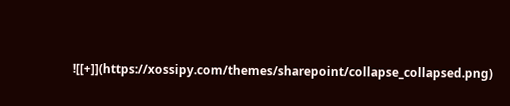![[+]](https://xossipy.com/themes/sharepoint/collapse_collapsed.png)